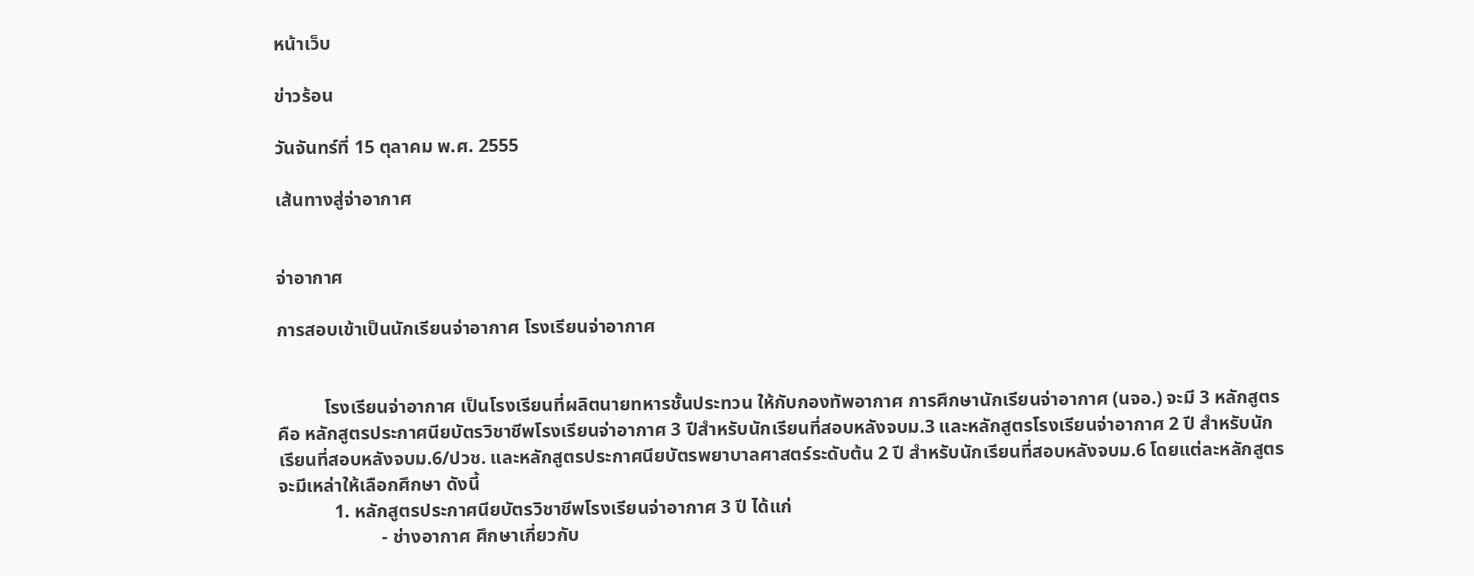หน้าเว็บ

ข่าวร้อน

วันจันทร์ที่ 15 ตุลาคม พ.ศ. 2555

เส้นทางสู่จ่าอากาศ


จ่าอากาศ

การสอบเข้าเป็นนักเรียนจ่าอากาศ โรงเรียนจ่าอากาศ


          โรงเรียนจ่าอากาศ เป็นโรงเรียนที่ผลิตนายทหารชั้นประทวน ให้กับกองทัพอากาศ การศึกษานักเรียนจ่าอากาศ (นจอ.) จะมี 3 หลักสูตร คือ หลักสูตรประกาศนียบัตรวิชาชีพโรงเรียนจ่าอากาศ 3 ปีสำหรับนักเรียนที่สอบหลังจบม.3 และหลักสูตรโรงเรียนจ่าอากาศ 2 ปี สำหรับนักเรียนที่สอบหลังจบม.6/ปวช. และหลักสูตรประกาศนียบัตรพยาบาลศาสตร์ระดับต้น 2 ปี สำหรับนักเรียนที่สอบหลังจบม.6 โดยแต่ละหลักสูตรจะมีเหล่าให้เลือกศึกษา ดังนี้
            1. หลักสูตรประกาศนียบัตรวิชาชีพโรงเรียนจ่าอากาศ 3 ปี ได้แก่
                      - ช่างอากาศ ศึกษาเกี่ยวกับ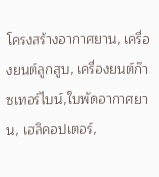โครงสร้างอากาศยาน, เครื่องยนต์ลูกสูบ, เครื่องยนต์ก๊าซเทอร์ไบน์,ใบพัดอากาศยาน, เฮลิคอปเตอร์,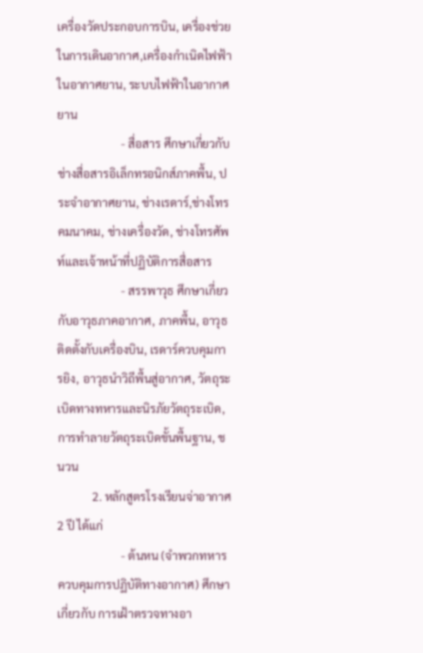เครื่องวัดประกอบการบิน, เครื่องช่วยในการเดินอากาศ,เครื่องกำเนิดไฟฟ้าในอากาศยาน, ระบบไฟฟ้าในอากาศยาน
                      - สื่อสาร ศึกษาเกี่ยวกับช่างสื่อสารอิเล็กทรอนิกส์ภาคพื้น, ประจำอากาศยาน, ช่างเรดาร์,ช่างโทรคมนาคม, ช่างเครื่องวัด, ช่างโทรศัพท์และเจ้าหน้าที่ปฏิบัติการสื่อสาร
                      - สรรพาวุธ ศึกษาเกี่ยวกับอาวุธภาคอากาศ, ภาคพื้น, อาวุธติดตั้งกับเครื่องบิน, เรดาร์ควบคุมการยิง, อาวุธนำวิถีพื้นสู่อากาศ, วัตถุระเบิดทางทหารและนิรภัยวัตถุระเบิด, การทำลายวัตถุระเบิดขั้นพื้นฐาน, ชนวน
            2. หลักสูตรโรงเรียนจ่าอากาศ 2 ปี ได้แก่
                      - ต้นหน (จำพวกทหารควบคุมการปฏิบัติทางอากาศ) ศึกษา เกี่ยวกับ การเฝ้าตรวจทางอา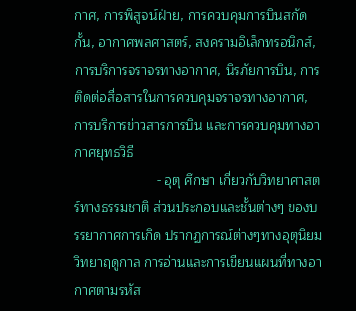กาศ, การพิสูจน์ฝ่าย, การควบคุมการบินสกัดกั้น, อากาศพลศาสตร์, สงครามอิเล็กทรอนิกส์, การบริการจราจรทางอากาศ, นิรภัยการบิน, การติดต่อสื่อสารในการควบคุมจราจรทางอากาศ, การบริการข่าวสารการบิน และการควบคุมทางอากาศยุทธวิธี
                      - อุตุ ศึกษา เกี่ยวกับวิทยาศาสตร์ทางธรรมชาติ ส่วนประกอบและชั้นต่างๆ ของบรรยากาศการเกิด ปรากฏการณ์ต่างๆทางอุตุนิยมวิทยาฤดูกาล การอ่านและการเขียนแผนที่ทางอากาศตามรหัส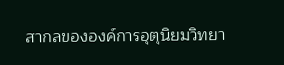สากลขององค์การอุตุนิยมวิทยา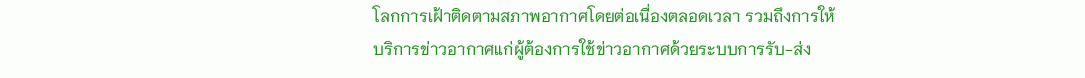โลกการเฝ้าติดตามสภาพอากาศโดยต่อเนื่องตลอดเวลา รวมถึงการให้บริการข่าวอากาศแก่ผู้ต้องการใช้ข่าวอากาศด้วยระบบการรับ-ส่ง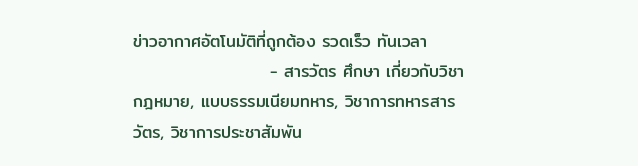ข่าวอากาศอัตโนมัติที่ถูกต้อง รวดเร็ว ทันเวลา
                      - สารวัตร ศึกษา เกี่ยวกับวิชากฎหมาย, แบบธรรมเนียมทหาร, วิชาการทหารสารวัตร, วิชาการประชาสัมพัน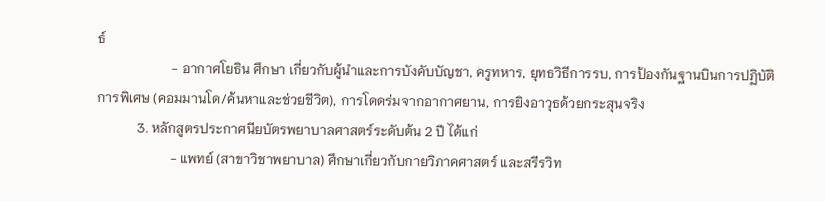ธ์
                      - อากาศโยธิน ศึกษา เกี่ยวกับผู้นำและการบังคับบัญชา, ครูทหาร, ยุทธวิธีการรบ, การป้องกันฐานบินการปฏิบัติการพิเศษ (คอมมานโด/ค้นหาและช่วยชีวิต), การโดดร่มจากอากาศยาน, การยิงอาวุธด้วยกระสุนจริง
            3. หลักสูตรประกาศนียบัตรพยาบาลศาสตร์ระดับต้น 2 ปี ได้แก่
                      - แพทย์ (สาขาวิชาพยาบาล) ศึกษาเกี่ยวกับกายวิภาคศาสตร์ และสรีรวิท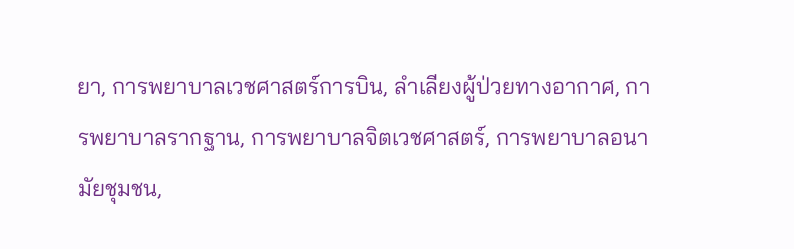ยา, การพยาบาลเวชศาสตร์การบิน, ลำเลียงผู้ป่วยทางอากาศ, การพยาบาลรากฐาน, การพยาบาลจิตเวชศาสตร์, การพยาบาลอนามัยชุมชน,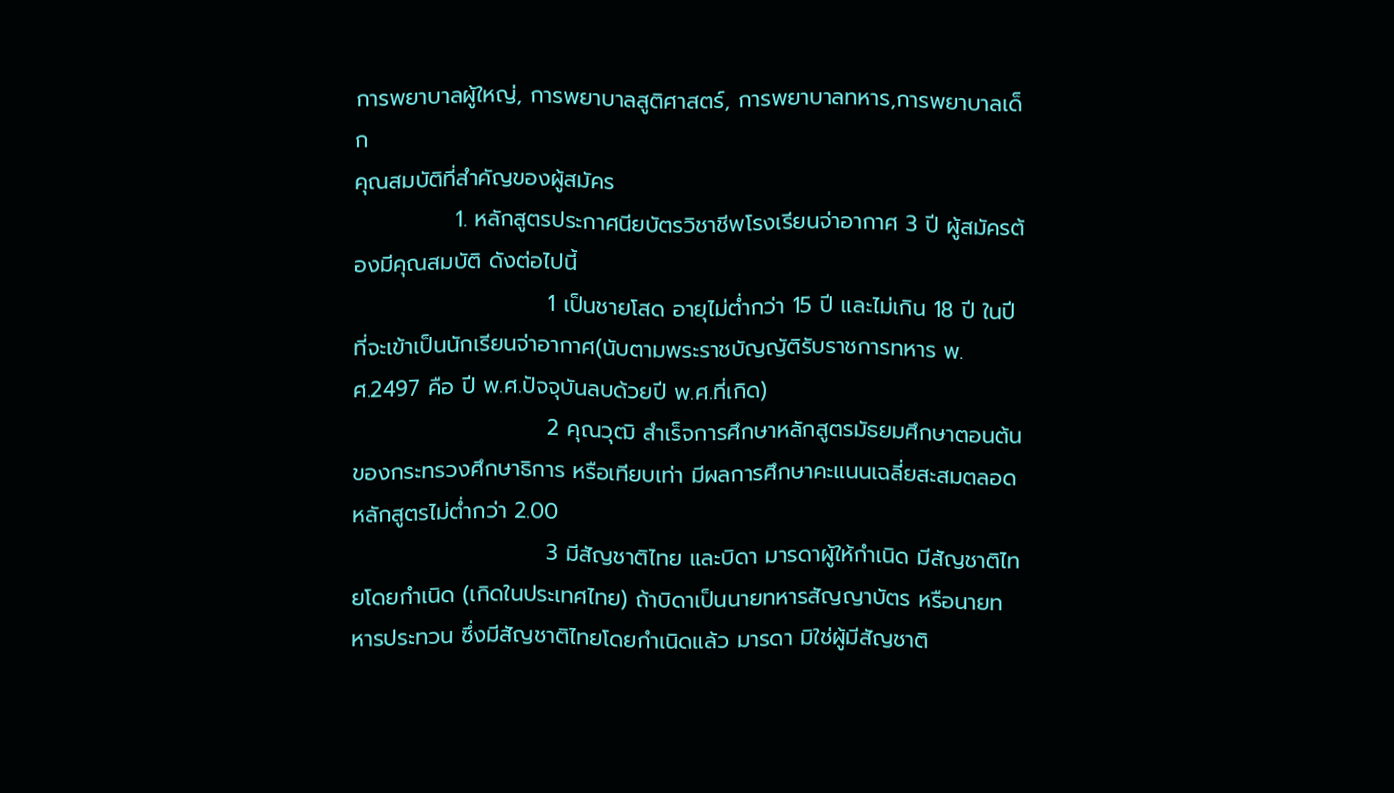การพยาบาลผู้ใหญ่, การพยาบาลสูติศาสตร์, การพยาบาลทหาร,การพยาบาลเด็ก
คุณสมบัติที่สำคัญของผู้สมัคร
             1. หลักสูตรประกาศนียบัตรวิชาชีพโรงเรียนจ่าอากาศ 3 ปี ผู้สมัครต้องมีคุณสมบัติ ดังต่อไปนี้
                         1 เป็นชายโสด อายุไม่ต่ำกว่า 15 ปี และไม่เกิน 18 ปี ในปีที่จะเข้าเป็นนักเรียนจ่าอากาศ(นับตามพระราชบัญญัติรับราชการทหาร พ.ศ.2497 คือ ปี พ.ศ.ปัจจุบันลบด้วยปี พ.ศ.ที่เกิด)
                         2 คุณวุฒิ สำเร็จการศึกษาหลักสูตรมัธยมศึกษาตอนต้น ของกระทรวงศึกษาธิการ หรือเทียบเท่า มีผลการศึกษาคะแนนเฉลี่ยสะสมตลอดหลักสูตรไม่ต่ำกว่า 2.00
                         3 มีสัญชาติไทย และบิดา มารดาผู้ให้กำเนิด มีสัญชาติไทยโดยกำเนิด (เกิดในประเทศไทย) ถ้าบิดาเป็นนายทหารสัญญาบัตร หรือนายทหารประทวน ซึ่งมีสัญชาติไทยโดยกำเนิดแล้ว มารดา มิใช่ผู้มีสัญชาติ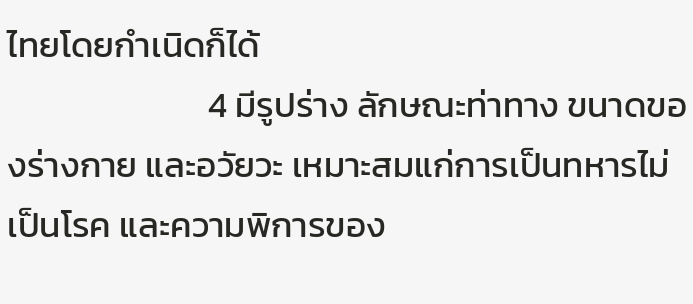ไทยโดยกำเนิดก็ได้
                         4 มีรูปร่าง ลักษณะท่าทาง ขนาดของร่างกาย และอวัยวะ เหมาะสมแก่การเป็นทหารไม่เป็นโรค และความพิการของ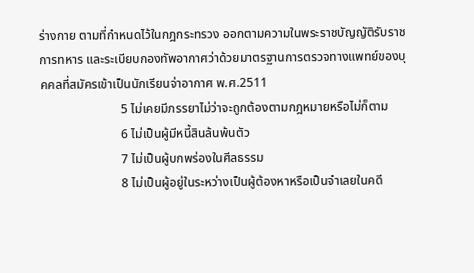ร่างกาย ตามที่กำหนดไว้ในกฎกระทรวง ออกตามความในพระราชบัญญัติรับราชการทหาร และระเบียบกองทัพอากาศว่าด้วยมาตรฐานการตรวจทางแพทย์ของบุคคลที่สมัครเข้าเป็นนักเรียนจ่าอากาศ พ.ศ.2511
                          5 ไม่เคยมีภรรยาไม่ว่าจะถูกต้องตามกฎหมายหรือไม่ก็ตาม
                          6 ไม่เป็นผู้มีหนี้สินล้นพ้นตัว
                          7 ไม่เป็นผู้บกพร่องในศีลธรรม
                          8 ไม่เป็นผู้อยู่ในระหว่างเป็นผู้ต้องหาหรือเป็นจำเลยในคดี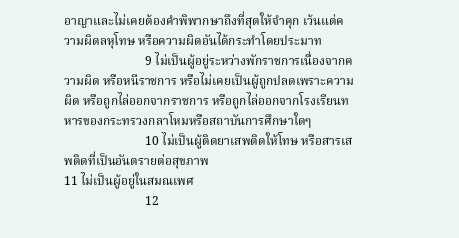อาญาและไม่เคยต้องคำพิพากษาถึงที่สุดให้จำคุก เว้นแต่ความผิดลหุโทษ หรือความผิดอันได้กระทำโดยประมาท
                          9 ไม่เป็นผู้อยู่ระหว่างพักราชการเนื่องจากความผิด หรือหนีราชการ หรือไม่เคยเป็นผู้ถูกปลดเพราะความผิด หรือถูกไล่ออกจากราชการ หรือถูกไล่ออกจากโรงเรียนทหารของกระทรวงกลาโหมหรือสถาบันการศึกษาใดๆ
                          10 ไม่เป็นผู้ติดยาเสพติดให้โทษ หรือสารเสพติดที่เป็นอันตรายต่อสุขภาพ                                                   11 ไม่เป็นผู้อยู่ในสมณเพศ
                          12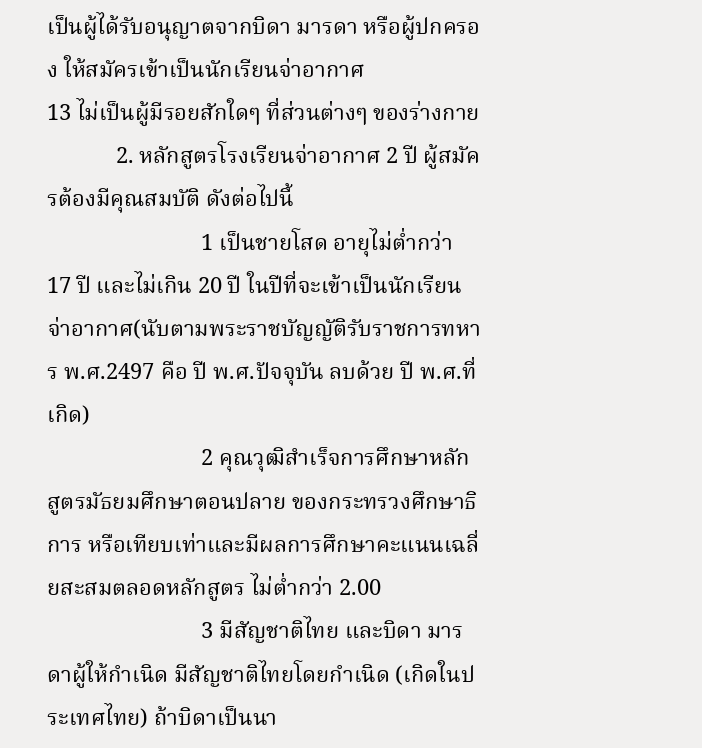เป็นผู้ได้รับอนุญาตจากบิดา มารดา หรือผู้ปกครอง ให้สมัครเข้าเป็นนักเรียนจ่าอากาศ                                 13 ไม่เป็นผู้มีรอยสักใดๆ ที่ส่วนต่างๆ ของร่างกาย
            2. หลักสูตรโรงเรียนจ่าอากาศ 2 ปี ผู้สมัครต้องมีคุณสมบัติ ดังต่อไปนี้
                           1 เป็นชายโสด อายุไม่ต่ำกว่า 17 ปี และไม่เกิน 20 ปี ในปีที่จะเข้าเป็นนักเรียนจ่าอากาศ(นับตามพระราชบัญญัติรับราชการทหาร พ.ศ.2497 คือ ปี พ.ศ.ปัจจุบัน ลบด้วย ปี พ.ศ.ที่เกิด)
                           2 คุณวุฒิสำเร็จการศึกษาหลักสูตรมัธยมศึกษาตอนปลาย ของกระทรวงศึกษาธิการ หรือเทียบเท่าและมีผลการศึกษาคะแนนเฉลี่ยสะสมตลอดหลักสูตร ไม่ต่ำกว่า 2.00
                           3 มีสัญชาติไทย และบิดา มารดาผู้ให้กำเนิด มีสัญชาติไทยโดยกำเนิด (เกิดในประเทศไทย) ถ้าบิดาเป็นนา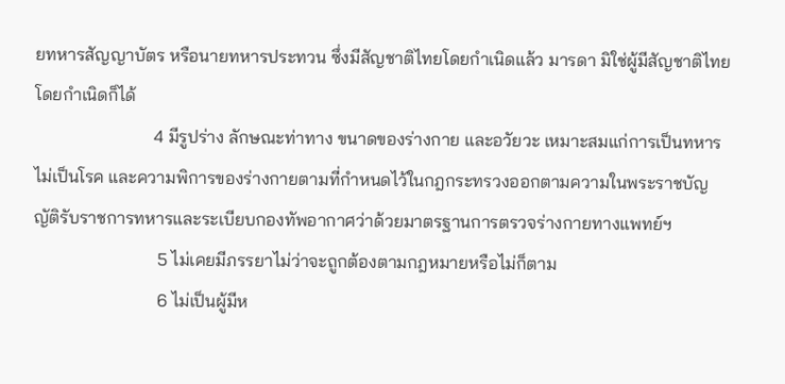ยทหารสัญญาบัตร หรือนายทหารประทวน ซึ่งมีสัญชาติไทยโดยกำเนิดแล้ว มารดา มิใช่ผู้มีสัญชาติไทยโดยกำเนิดก็ได้
                           4 มีรูปร่าง ลักษณะท่าทาง ขนาดของร่างกาย และอวัยวะ เหมาะสมแก่การเป็นทหาร ไม่เป็นโรค และความพิการของร่างกายตามที่กำหนดไว้ในกฎกระทรวงออกตามความในพระราชบัญญัติรับราชการทหารและระเบียบกองทัพอากาศว่าด้วยมาตรฐานการตรวจร่างกายทางแพทย์ฯ
                            5 ไม่เคยมีภรรยาไม่ว่าจะถูกต้องตามกฎหมายหรือไม่ก็ตาม
                            6 ไม่เป็นผู้มีห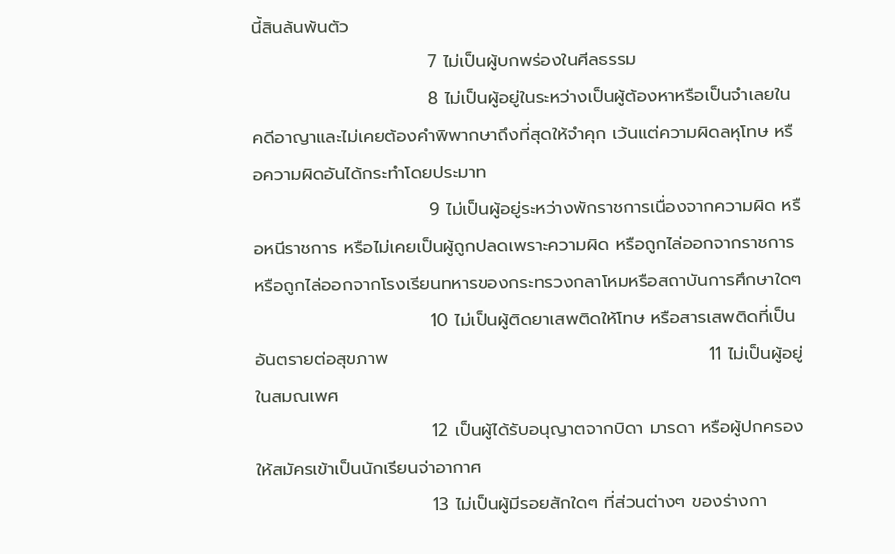นี้สินล้นพ้นตัว
                            7 ไม่เป็นผู้บกพร่องในศีลธรรม
                            8 ไม่เป็นผู้อยู่ในระหว่างเป็นผู้ต้องหาหรือเป็นจำเลยในคดีอาญาและไม่เคยต้องคำพิพากษาถึงที่สุดให้จำคุก เว้นแต่ความผิดลหุโทษ หรือความผิดอันได้กระทำโดยประมาท
                            9 ไม่เป็นผู้อยู่ระหว่างพักราชการเนื่องจากความผิด หรือหนีราชการ หรือไม่เคยเป็นผู้ถูกปลดเพราะความผิด หรือถูกไล่ออกจากราชการ หรือถูกไล่ออกจากโรงเรียนทหารของกระทรวงกลาโหมหรือสถาบันการศึกษาใดๆ
                            10 ไม่เป็นผู้ติดยาเสพติดให้โทษ หรือสารเสพติดที่เป็นอันตรายต่อสุขภาพ                                                   11 ไม่เป็นผู้อยู่ในสมณเพศ
                            12 เป็นผู้ได้รับอนุญาตจากบิดา มารดา หรือผู้ปกครอง ให้สมัครเข้าเป็นนักเรียนจ่าอากาศ
                            13 ไม่เป็นผู้มีรอยสักใดๆ ที่ส่วนต่างๆ ของร่างกา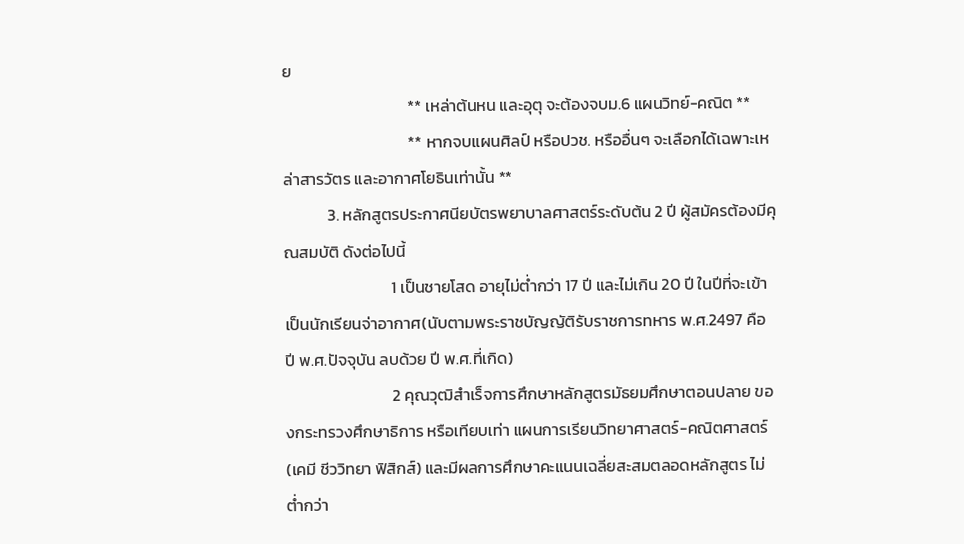ย
                                  ** เหล่าต้นหน และอุตุ จะต้องจบม.6 แผนวิทย์-คณิต **
                                  ** หากจบแผนศิลป์ หรือปวช. หรืออื่นๆ จะเลือกได้เฉพาะเหล่าสารวัตร และอากาศโยธินเท่านั้น **
            3. หลักสูตรประกาศนียบัตรพยาบาลศาสตร์ระดับต้น 2 ปี ผู้สมัครต้องมีคุณสมบัติ ดังต่อไปนี้
                             1 เป็นชายโสด อายุไม่ต่ำกว่า 17 ปี และไม่เกิน 20 ปี ในปีที่จะเข้าเป็นนักเรียนจ่าอากาศ(นับตามพระราชบัญญัติรับราชการทหาร พ.ศ.2497 คือ ปี พ.ศ.ปัจจุบัน ลบด้วย ปี พ.ศ.ที่เกิด)
                             2 คุณวุฒิสำเร็จการศึกษาหลักสูตรมัธยมศึกษาตอนปลาย ของกระทรวงศึกษาธิการ หรือเทียบเท่า แผนการเรียนวิทยาศาสตร์-คณิตศาสตร์ (เคมี ชีววิทยา ฟิสิกส์) และมีผลการศึกษาคะแนนเฉลี่ยสะสมตลอดหลักสูตร ไม่ต่ำกว่า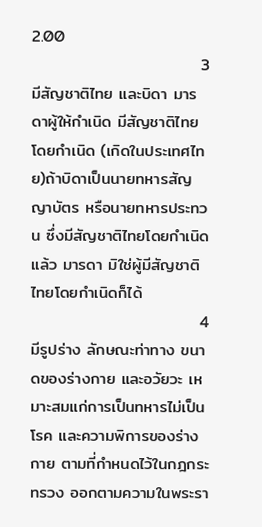2.00
                             3 มีสัญชาติไทย และบิดา มารดาผู้ให้กำเนิด มีสัญชาติไทยโดยกำเนิด (เกิดในประเทศไทย)ถ้าบิดาเป็นนายทหารสัญญาบัตร หรือนายทหารประทวน ซึ่งมีสัญชาติไทยโดยกำเนิดแล้ว มารดา มิใช่ผู้มีสัญชาติไทยโดยกำเนิดก็ได้
                             4 มีรูปร่าง ลักษณะท่าทาง ขนาดของร่างกาย และอวัยวะ เหมาะสมแก่การเป็นทหารไม่เป็นโรค และความพิการของร่างกาย ตามที่กำหนดไว้ในกฎกระทรวง ออกตามความในพระรา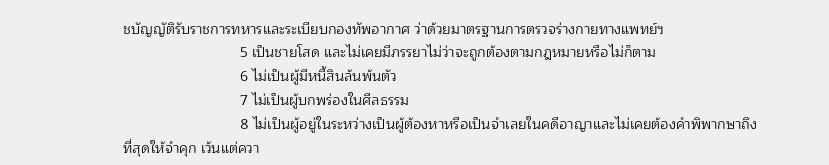ชบัญญัติรับราชการทหารและระเบียบกองทัพอากาศ ว่าด้วยมาตรฐานการตรวจร่างกายทางแพทย์ฯ
                             5 เป็นชายโสด และไม่เคยมีภรรยาไม่ว่าจะถูกต้องตามกฎหมายหรือไม่ก็ตาม
                             6 ไม่เป็นผู้มีหนี้สินล้นพ้นตัว
                             7 ไม่เป็นผู้บกพร่องในศีลธรรม
                             8 ไม่เป็นผู้อยู่ในระหว่างเป็นผู้ต้องหาหรือเป็นจำเลยในคดีอาญาและไม่เคยต้องคำพิพากษาถึงที่สุดให้จำคุก เว้นแต่ควา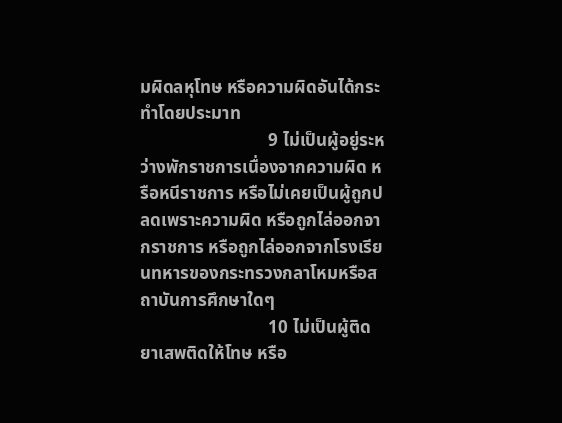มผิดลหุโทษ หรือความผิดอันได้กระทำโดยประมาท
                             9 ไม่เป็นผู้อยู่ระหว่างพักราชการเนื่องจากความผิด หรือหนีราชการ หรือไม่เคยเป็นผู้ถูกปลดเพราะความผิด หรือถูกไล่ออกจากราชการ หรือถูกไล่ออกจากโรงเรียนทหารของกระทรวงกลาโหมหรือสถาบันการศึกษาใดๆ
                             10 ไม่เป็นผู้ติดยาเสพติดให้โทษ หรือ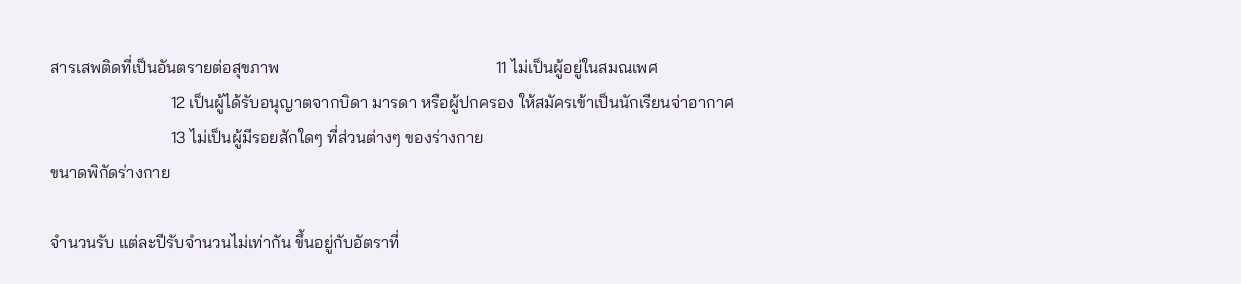สารเสพติดที่เป็นอันตรายต่อสุขภาพ                                                    11 ไม่เป็นผู้อยู่ในสมณเพศ
                             12 เป็นผู้ได้รับอนุญาตจากบิดา มารดา หรือผู้ปกครอง ให้สมัครเข้าเป็นนักเรียนจ่าอากาศ
                             13 ไม่เป็นผู้มีรอยสักใดๆ ที่ส่วนต่างๆ ของร่างกาย
ขนาดพิกัดร่างกาย

จำนวนรับ แต่ละปีรับจำนวนไม่เท่ากัน ขึ้นอยู่กับอัตราที่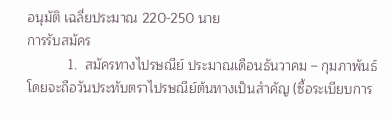อนุมัติ เฉลี่ยประมาณ 220-250 นาย
การรับสมัคร
           1.  สมัครทางไปรษณีย์ ประมาณเดือนธันวาคม – กุมภาพันธ์ โดยจะถือวันประทับตราไปรษณีย์ต้นทางเป็นสำคัญ (ซื้อระเบียบการ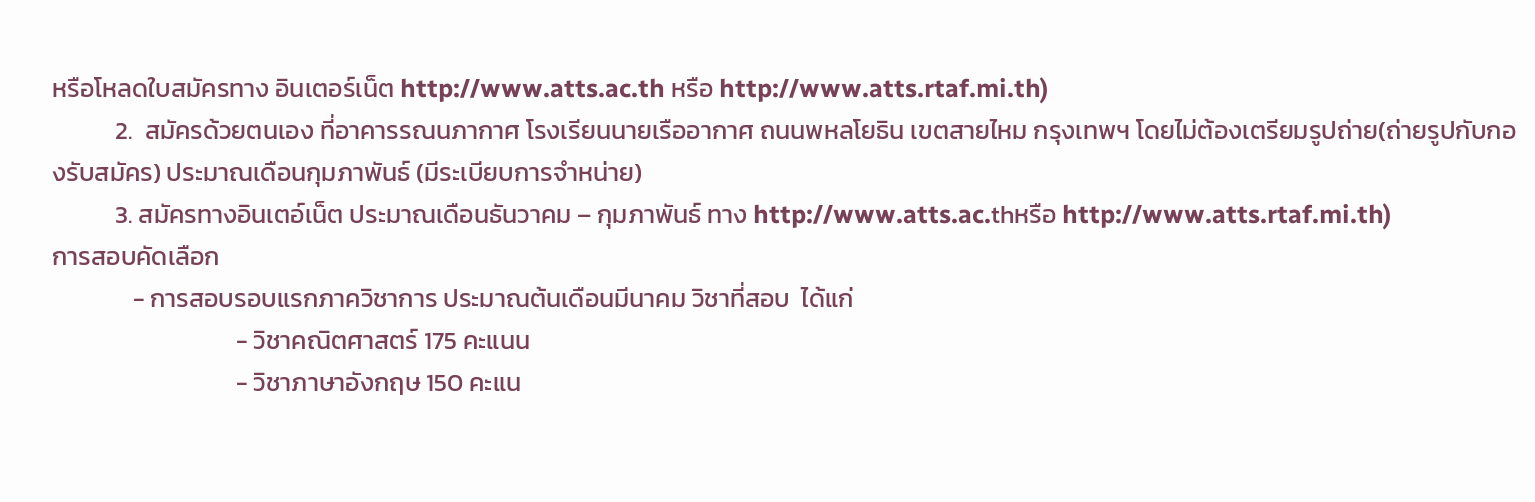หรือโหลดใบสมัครทาง อินเตอร์เน็ต http://www.atts.ac.th หรือ http://www.atts.rtaf.mi.th)
           2.  สมัครด้วยตนเอง ที่อาคารรณนภากาศ โรงเรียนนายเรืออากาศ ถนนพหลโยธิน เขตสายไหม กรุงเทพฯ โดยไม่ต้องเตรียมรูปถ่าย(ถ่ายรูปกับกองรับสมัคร) ประมาณเดือนกุมภาพันธ์ (มีระเบียบการจำหน่าย)
           3. สมัครทางอินเตอ์เน็ต ประมาณเดือนธันวาคม – กุมภาพันธ์ ทาง http://www.atts.ac.thหรือ http://www.atts.rtaf.mi.th)
การสอบคัดเลือก
              - การสอบรอบแรกภาควิชาการ ประมาณต้นเดือนมีนาคม วิชาที่สอบ  ได้แก่
                                - วิชาคณิตศาสตร์ 175 คะแนน
                                - วิชาภาษาอังกฤษ 150 คะแน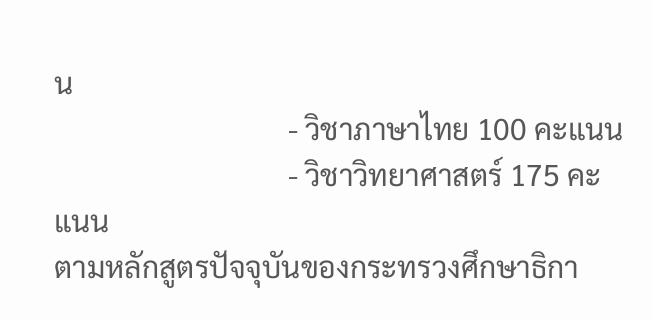น
                                - วิชาภาษาไทย 100 คะแนน
                                - วิชาวิทยาศาสตร์ 175 คะแนน
ตามหลักสูตรปัจจุบันของกระทรวงศึกษาธิกา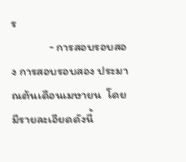ร
              - การสอบรอบสอง การสอบรอบสอง ประมาณต้นเดือนเมษายน  โดยมีรายละเอียดดังนี้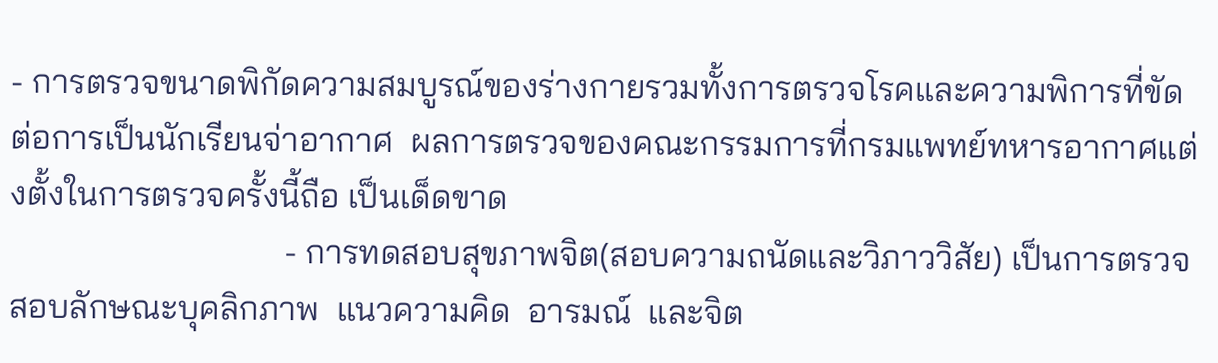- การตรวจขนาดพิกัดความสมบูรณ์ของร่างกายรวมทั้งการตรวจโรคและความพิการที่ขัด ต่อการเป็นนักเรียนจ่าอากาศ  ผลการตรวจของคณะกรรมการที่กรมแพทย์ทหารอากาศแต่งตั้งในการตรวจครั้งนี้ถือ เป็นเด็ดขาด
                                - การทดสอบสุขภาพจิต(สอบความถนัดและวิภาววิสัย) เป็นการตรวจสอบลักษณะบุคลิกภาพ  แนวความคิด  อารมณ์  และจิต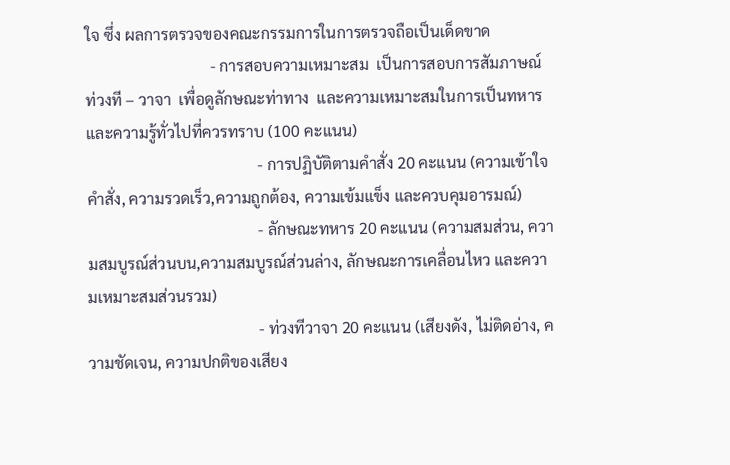ใจ ซึ่ง ผลการตรวจของคณะกรรมการในการตรวจถือเป็นเด็ดขาด
                                - การสอบความเหมาะสม  เป็นการสอบการสัมภาษณ์ ท่วงที – วาจา  เพื่อดูลักษณะท่าทาง  และความเหมาะสมในการเป็นทหาร  และความรู้ทั่วไปที่ควรทราบ (100 คะแนน)
                                            - การปฏิบัติตามคำสั่ง 20 คะแนน (ความเข้าใจคำสั่ง, ความรวดเร็ว,ความถูกต้อง, ความเข้มแข็ง และควบคุมอารมณ์)
                                            - ลักษณะทหาร 20 คะแนน (ความสมส่วน, ความสมบูรณ์ส่วนบน,ความสมบูรณ์ส่วนล่าง, ลักษณะการเคลื่อนไหว และความเหมาะสมส่วนรวม)
                                            - ท่วงทีวาจา 20 คะแนน (เสียงดัง, ไม่ติดอ่าง, ความชัดเจน, ความปกติของเสียง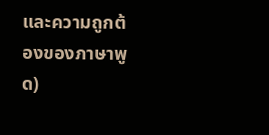และความถูกต้องของภาษาพูด)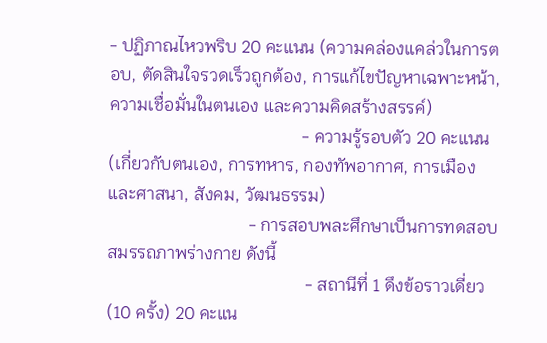- ปฏิภาณไหวพริบ 20 คะแนน (ความคล่องแคล่วในการตอบ, ตัดสินใจรวดเร็วถูกต้อง, การแก้ไขปัญหาเฉพาะหน้า, ความเชื่อมั่นในตนเอง และความคิดสร้างสรรค์)
                                            - ความรู้รอบตัว 20 คะแนน (เกี่ยวกับตนเอง, การทหาร, กองทัพอากาศ, การเมืองและศาสนา, สังคม, วัฒนธรรม)
                                - การสอบพละศึกษาเป็นการทดสอบสมรรถภาพร่างกาย ดังนี้
                                             - สถานีที่ 1 ดึงข้อราวเดี่ยว (10 ครั้ง) 20 คะแน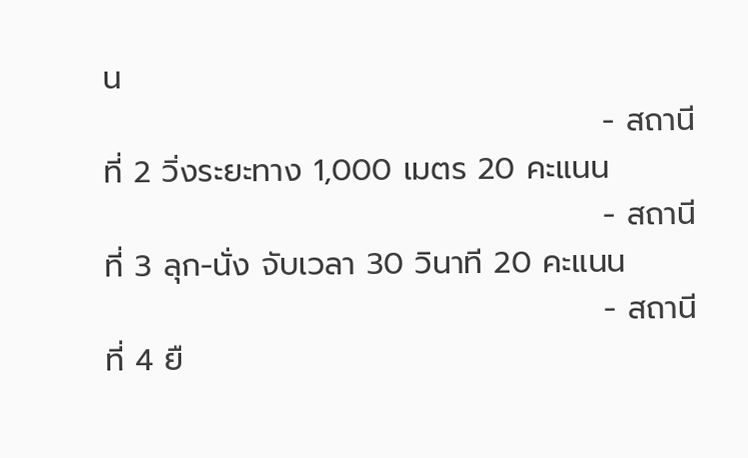น
                                             - สถานีที่ 2 วิ่งระยะทาง 1,000 เมตร 20 คะแนน
                                             - สถานีที่ 3 ลุก-นั่ง จับเวลา 30 วินาที 20 คะแนน
                                             - สถานีที่ 4 ยื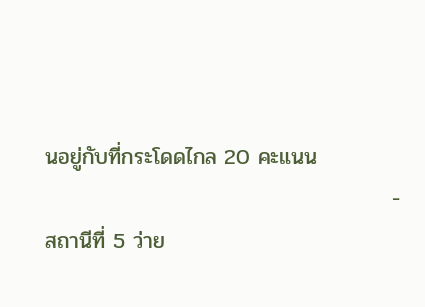นอยู่กับที่กระโดดไกล 20 คะแนน
                                             - สถานีที่ 5 ว่าย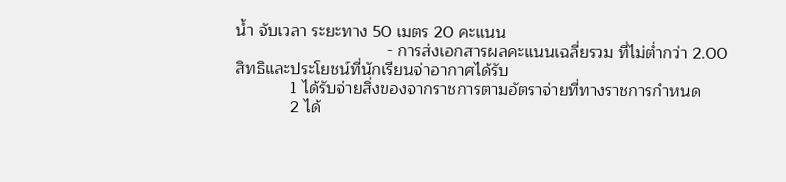น้ำ จับเวลา ระยะทาง 50 เมตร 20 คะแนน
                                 - การส่งเอกสารผลคะแนนเฉลี่ยรวม ที่ไม่ต่ำกว่า 2.00
สิทธิและประโยชน์ที่นักเรียนจ่าอากาศได้รับ
            1 ได้รับจ่ายสิ่งของจากราชการตามอัตราจ่ายที่ทางราชการกำหนด
            2 ได้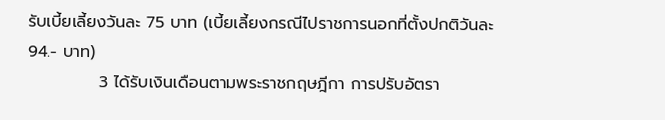รับเบี้ยเลี้ยงวันละ 75 บาท (เบี้ยเลี้ยงกรณีไปราชการนอกที่ตั้งปกติวันละ 94.- บาท)
            3 ได้รับเงินเดือนตามพระราชกฤษฎีกา การปรับอัตรา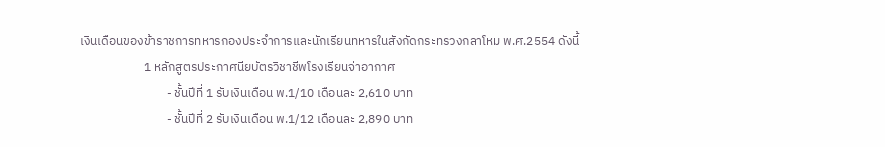เงินเดือนของข้าราชการทหารกองประจำการและนักเรียนทหารในสังกัดกระทรวงกลาโหม พ.ศ.2554 ดังนี้
                       1 หลักสูตรประกาศนียบัตรวิชาชีพโรงเรียนจ่าอากาศ
                               - ชั้นปีที่ 1 รับเงินเดือน พ.1/10 เดือนละ 2,610 บาท
                               - ชั้นปีที่ 2 รับเงินเดือน พ.1/12 เดือนละ 2,890 บาท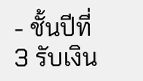- ชั้นปีที่ 3 รับเงิน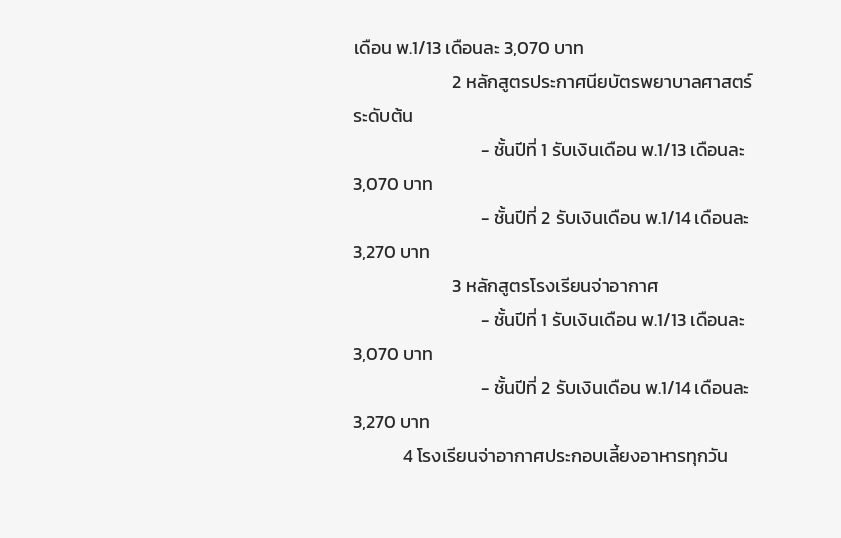เดือน พ.1/13 เดือนละ 3,070 บาท
                        2 หลักสูตรประกาศนียบัตรพยาบาลศาสตร์ ระดับต้น
                               - ชั้นปีที่ 1 รับเงินเดือน พ.1/13 เดือนละ 3,070 บาท
                               - ชั้นปีที่ 2 รับเงินเดือน พ.1/14 เดือนละ 3,270 บาท
                        3 หลักสูตรโรงเรียนจ่าอากาศ
                               - ชั้นปีที่ 1 รับเงินเดือน พ.1/13 เดือนละ 3,070 บาท
                               - ชั้นปีที่ 2 รับเงินเดือน พ.1/14 เดือนละ 3,270 บาท
            4 โรงเรียนจ่าอากาศประกอบเลี้ยงอาหารทุกวัน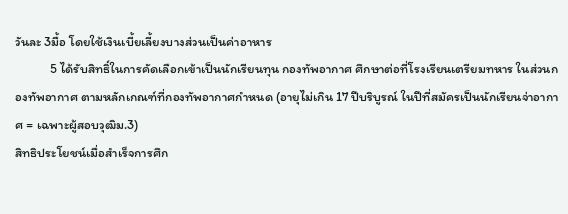วันละ 3มื้อ โดยใช้เงินเบี้ยเลี้ยงบางส่วนเป็นค่าอาหาร
            5 ได้รับสิทธิ์ในการคัดเลือกเข้าเป็นนักเรียนทุน กองทัพอากาศ ศึกษาต่อที่โรงเรียนเตรียมทหาร ในส่วนกองทัพอากาศ ตามหลักเกณฑ์ที่กองทัพอากาศกำหนด (อายุไม่เกิน 17 ปีบริบูรณ์ ในปีที่สมัครเป็นนักเรียนจ่าอากาศ = เฉพาะผู้สอบวุฒิม.3)
สิทธิประโยชน์เมื่อสำเร็จการศึก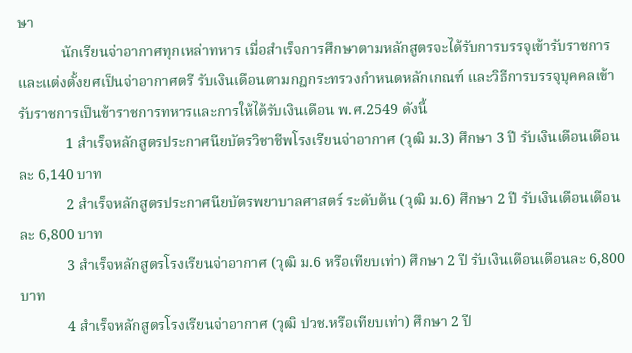ษา
            นักเรียนจ่าอากาศทุกเหล่าทหาร เมื่อสำเร็จการศึกษาตามหลักสูตรจะได้รับการบรรจุเข้ารับราชการและแต่งตั้งยศเป็นจ่าอากาศตรี รับเงินเดือนตามกฎกระทรวงกำหนดหลักเกณฑ์ และวิธีการบรรจุบุคคลเข้ารับราชการเป็นข้าราชการทหารและการให้ได้รับเงินเดือน พ.ศ.2549 ดังนี้
             1 สำเร็จหลักสูตรประกาศนียบัตรวิชาชีพโรงเรียนจ่าอากาศ (วุฒิ ม.3) ศึกษา 3 ปี รับเงินเดือนเดือนละ 6,140 บาท
             2 สำเร็จหลักสูตรประกาศนียบัตรพยาบาลศาสตร์ ระดับต้น (วุฒิ ม.6) ศึกษา 2 ปี รับเงินเดือนเดือนละ 6,800 บาท
             3 สำเร็จหลักสูตรโรงเรียนจ่าอากาศ (วุฒิ ม.6 หรือเทียบเท่า) ศึกษา 2 ปี รับเงินเดือนเดือนละ 6,800 บาท
             4 สำเร็จหลักสูตรโรงเรียนจ่าอากาศ (วุฒิ ปวช.หรือเทียบเท่า) ศึกษา 2 ปี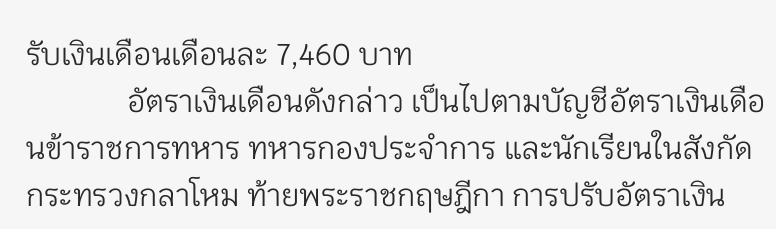รับเงินเดือนเดือนละ 7,460 บาท
             อัตราเงินเดือนดังกล่าว เป็นไปตามบัญชีอัตราเงินเดือนข้าราชการทหาร ทหารกองประจำการ และนักเรียนในสังกัดกระทรวงกลาโหม ท้ายพระราชกฤษฎีกา การปรับอัตราเงิน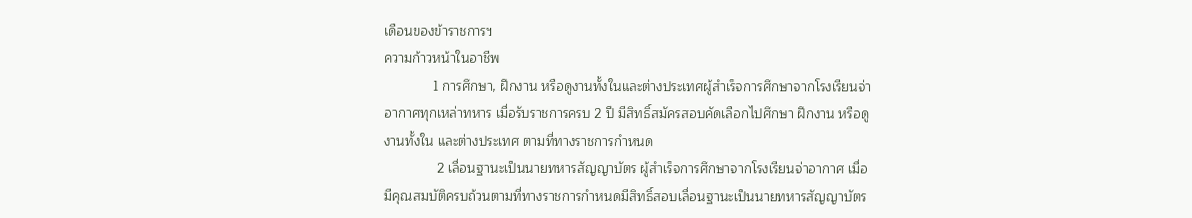เดือนของข้าราชการฯ
ความก้าวหน้าในอาชีพ
             1 การศึกษา, ฝึกงาน หรือดูงานทั้งในและต่างประเทศผู้สำเร็จการศึกษาจากโรงเรียนจ่าอากาศทุกเหล่าทหาร เมื่อรับราชการครบ 2 ปี มีสิทธิ์สมัครสอบคัดเลือกไปศึกษา ฝึกงาน หรือดูงานทั้งใน และต่างประเทศ ตามที่ทางราชการกำหนด
              2 เลื่อนฐานะเป็นนายทหารสัญญาบัตร ผู้สำเร็จการศึกษาจากโรงเรียนจ่าอากาศ เมื่อมีคุณสมบัติครบถ้วนตามที่ทางราชการกำหนดมีสิทธิ์สอบเลื่อนฐานะเป็นนายทหารสัญญาบัตร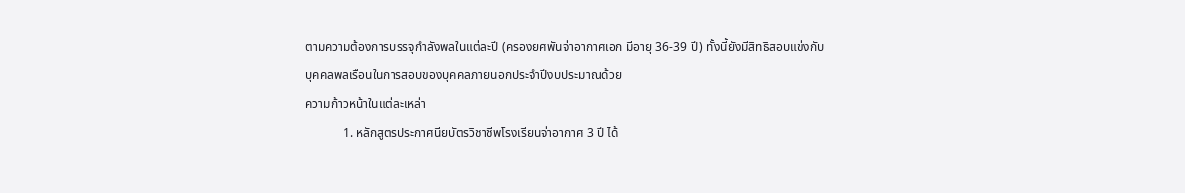ตามความต้องการบรรจุกำลังพลในแต่ละปี (ครองยศพันจ่าอากาศเอก มีอายุ 36-39 ปี) ทั้งนี้ยังมีสิทธิสอบแข่งกับบุคคลพลเรือนในการสอบของบุคคลภายนอกประจำปีงบประมาณด้วย
ความก้าวหน้าในแต่ละเหล่า
            1. หลักสูตรประกาศนียบัตรวิชาชีพโรงเรียนจ่าอากาศ 3 ปี ได้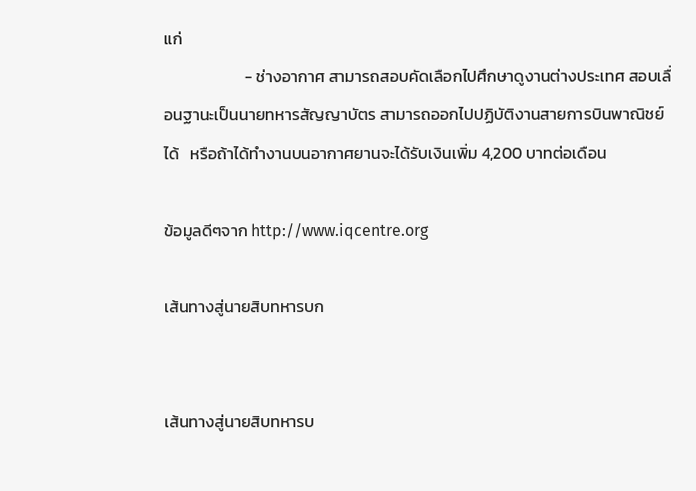แก่
                      - ช่างอากาศ สามารถสอบคัดเลือกไปศึกษาดูงานต่างประเทศ สอบเลื่อนฐานะเป็นนายทหารสัญญาบัตร สามารถออกไปปฏิบัติงานสายการบินพาณิชย์ได้   หรือถ้าได้ทำงานบนอากาศยานจะได้รับเงินเพิ่ม 4,200 บาทต่อเดือน

ข้อมูลดีๆจาก http://www.iqcentre.org

เส้นทางสู่นายสิบทหารบก


เส้นทางสู่นายสิบทหารบ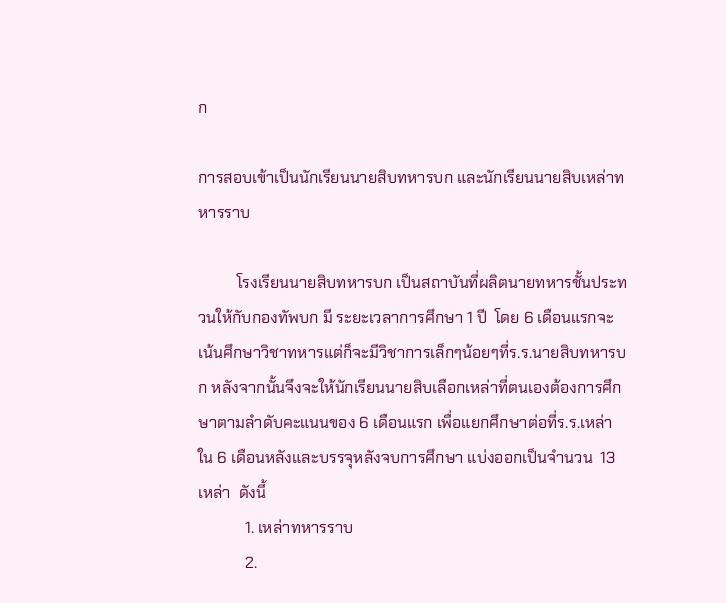ก

การสอบเข้าเป็นนักเรียนนายสิบทหารบก และนักเรียนนายสิบเหล่าทหารราบ

          โรงเรียนนายสิบทหารบก เป็นสถาบันที่ผลิตนายทหารชั้นประทวนให้กับกองทัพบก มี ระยะเวลาการศึกษา 1 ปี  โดย 6 เดือนแรกจะเน้นศึกษาวิชาทหารแต่ก็จะมีวิชาการเล็กๆน้อยๆที่ร.ร.นายสิบทหารบก หลังจากนั้นจึงจะให้นักเรียนนายสิบเลือกเหล่าที่ตนเองต้องการศึกษาตามลำดับคะแนนของ 6 เดือนแรก เพื่อแยกศึกษาต่อที่ร.ร.เหล่าใน 6 เดือนหลังและบรรจุหลังจบการศึกษา แบ่งออกเป็นจำนวน  13  เหล่า  ดังนี้
            1. เหล่าทหารราบ
            2.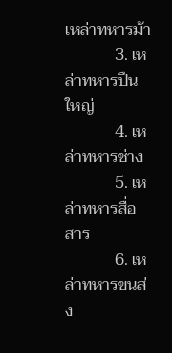เหล่าทหารม้า
            3. เหล่าทหารปืนใหญ่
            4. เหล่าทหารช่าง
            5. เหล่าทหารสื่อสาร
            6. เหล่าทหารขนส่ง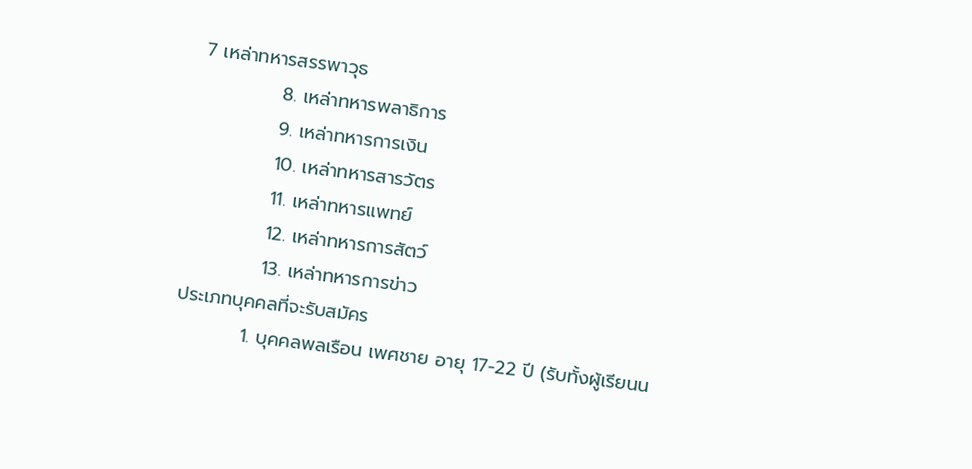7 เหล่าทหารสรรพาวุธ
            8. เหล่าทหารพลาธิการ
            9. เหล่าทหารการเงิน
            10. เหล่าทหารสารวัตร
            11. เหล่าทหารแพทย์
            12. เหล่าทหารการสัตว์
            13. เหล่าทหารการข่าว
ประเภทบุคคลที่จะรับสมัคร
          1. บุคคลพลเรือน เพศชาย อายุ 17-22 ปี (รับทั้งผู้เรียนน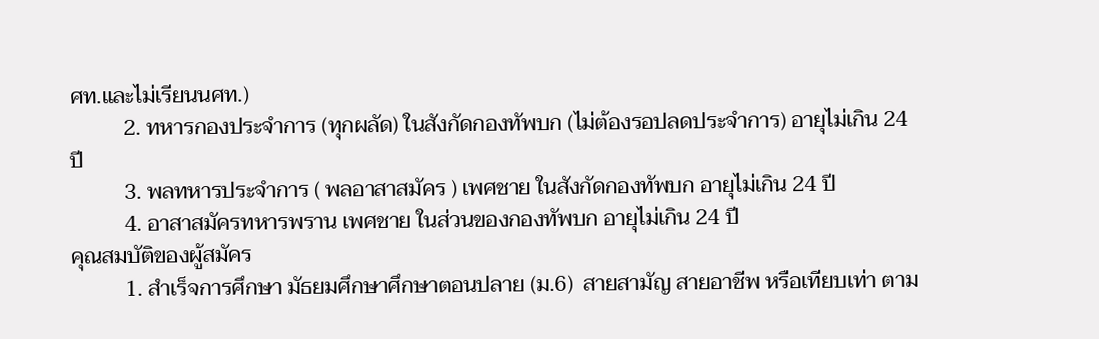ศท.และไม่เรียนนศท.)
          2. ทหารกองประจำการ (ทุกผลัด) ในสังกัดกองทัพบก (ไม่ต้องรอปลดประจำการ) อายุไม่เกิน 24 ปี
          3. พลทหารประจำการ ( พลอาสาสมัคร ) เพศชาย ในสังกัดกองทัพบก อายุไม่เกิน 24 ปี
          4. อาสาสมัครทหารพราน เพศชาย ในส่วนของกองทัพบก อายุไม่เกิน 24 ปี
คุณสมบัติของผู้สมัคร
          1. สำเร็จการศึกษา มัธยมศึกษาศึกษาตอนปลาย (ม.6)  สายสามัญ สายอาชีพ หรือเทียบเท่า ตาม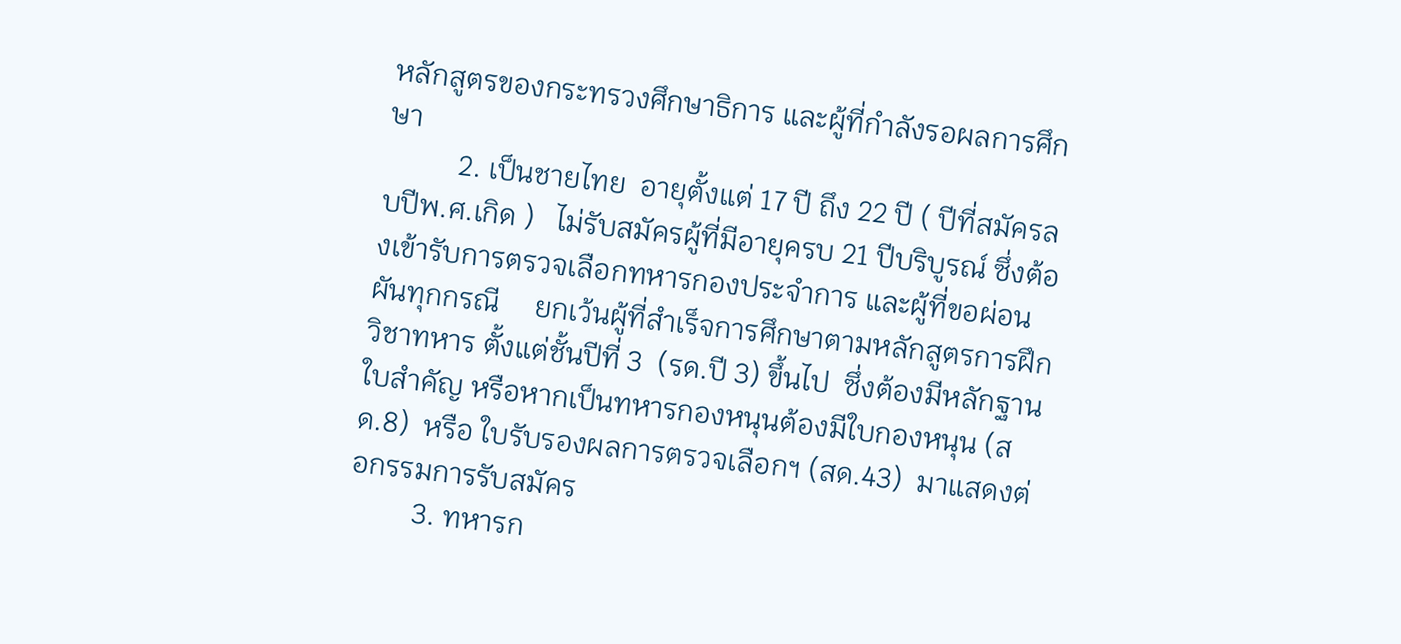หลักสูตรของกระทรวงศึกษาธิการ และผู้ที่กำลังรอผลการศึกษา
          2. เป็นชายไทย  อายุตั้งแต่ 17 ปี ถึง 22 ปี ( ปีที่สมัครลบปีพ.ศ.เกิด )   ไม่รับสมัครผู้ที่มีอายุครบ 21 ปีบริบูรณ์ ซึ่งต้องเข้ารับการตรวจเลือกทหารกองประจำการ และผู้ที่ขอผ่อนผันทุกกรณี     ยกเว้นผู้ที่สำเร็จการศึกษาตามหลักสูตรการฝึกวิชาทหาร ตั้งแต่ชั้นปีที่ 3  (รด.ปี 3) ขึ้นไป  ซึ่งต้องมีหลักฐานใบสำคัญ หรือหากเป็นทหารกองหนุนต้องมีใบกองหนุน (สด.8)  หรือ ใบรับรองผลการตรวจเลือกฯ (สด.43)  มาแสดงต่อกรรมการรับสมัคร
         3. ทหารก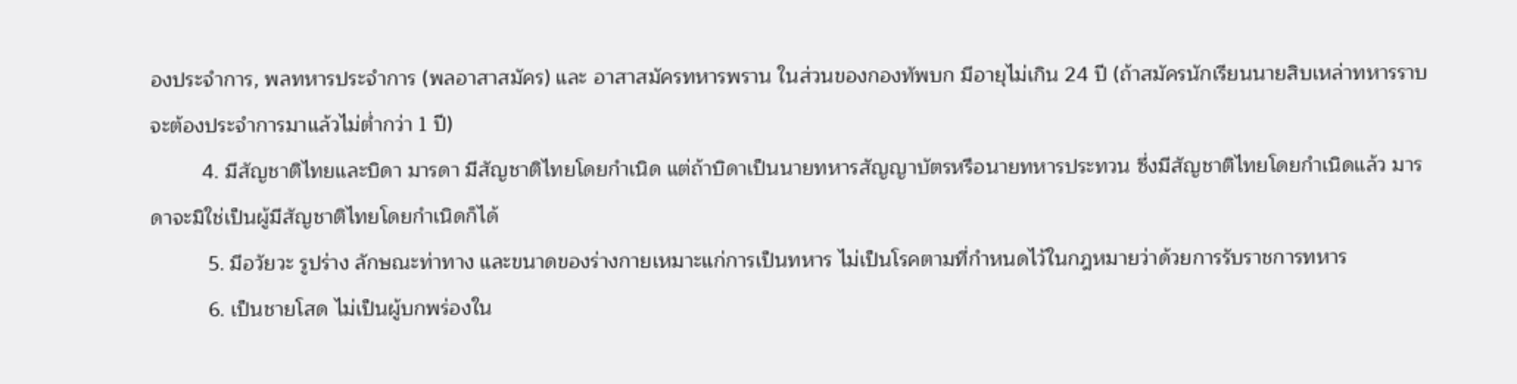องประจำการ, พลทหารประจำการ (พลอาสาสมัคร) และ อาสาสมัครทหารพราน ในส่วนของกองทัพบก มีอายุไม่เกิน 24 ปี (ถ้าสมัครนักเรียนนายสิบเหล่าทหารราบจะต้องประจำการมาแล้วไม่ต่ำกว่า 1 ปี)
         4. มีสัญชาติไทยและบิดา มารดา มีสัญชาติไทยโดยกำเนิด แต่ถ้าบิดาเป็นนายทหารสัญญาบัตรหรือนายทหารประทวน ซึ่งมีสัญชาติไทยโดยกำเนิดแล้ว มารดาจะมิใช่เป็นผู้มีสัญชาติไทยโดยกำเนิดก็ได้
          5. มีอวัยวะ รูปร่าง ลักษณะท่าทาง และขนาดของร่างกายเหมาะแก่การเป็นทหาร ไม่เป็นโรคตามที่กำหนดไว้ในกฎหมายว่าด้วยการรับราชการทหาร
          6. เป็นชายโสด ไม่เป็นผู้บกพร่องใน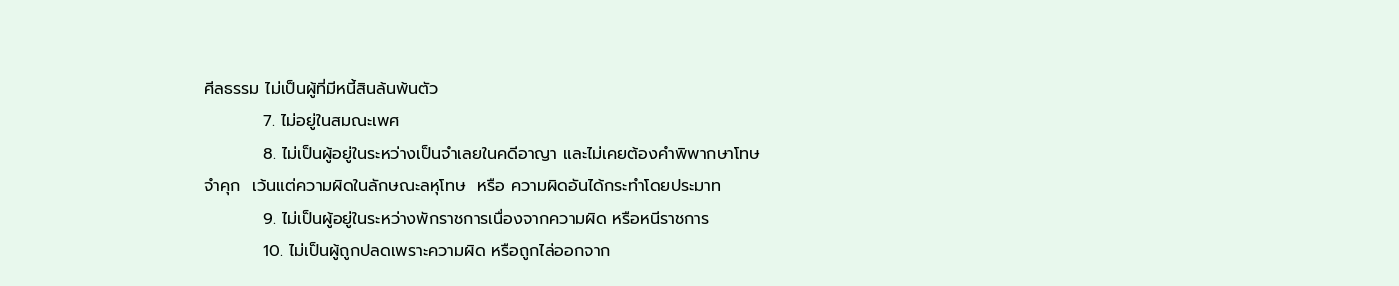ศีลธรรม ไม่เป็นผู้ที่มีหนี้สินล้นพ้นตัว
          7. ไม่อยู่ในสมณะเพศ
          8. ไม่เป็นผู้อยู่ในระหว่างเป็นจำเลยในคดีอาญา และไม่เคยต้องคำพิพากษาโทษจำคุก  เว้นแต่ความผิดในลักษณะลหุโทษ  หรือ ความผิดอันได้กระทำโดยประมาท
          9. ไม่เป็นผู้อยู่ในระหว่างพักราชการเนื่องจากความผิด หรือหนีราชการ
          10. ไม่เป็นผู้ถูกปลดเพราะความผิด หรือถูกไล่ออกจาก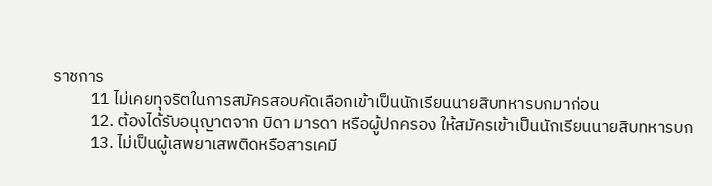ราชการ
          11 ไม่เคยทุจริตในการสมัครสอบคัดเลือกเข้าเป็นนักเรียนนายสิบทหารบกมาก่อน
          12. ต้องได้รับอนุญาตจาก บิดา มารดา หรือผู้ปกครอง ให้สมัครเข้าเป็นนักเรียนนายสิบทหารบก
          13. ไม่เป็นผู้เสพยาเสพติดหรือสารเคมี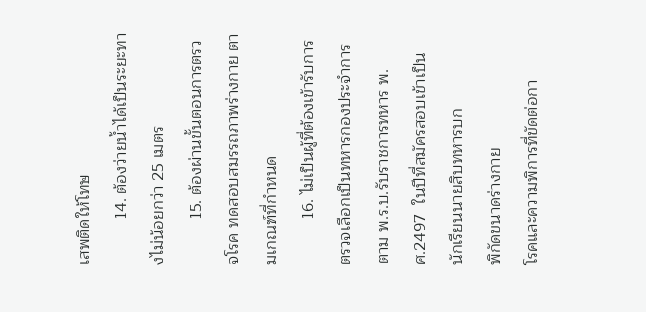เสพติดให้โทษ
          14. ต้องว่ายน้ำได้เป็นระยะทางไม่น้อยกว่า 25 เมตร
          15. ต้องผ่านขั้นตอนการตรวจโรค ทดสอบสมรรถภาพร่างกาย ตามเกณฑ์ที่กำหนด
          16. ไม่เป็นผู้ที่ต้องเข้ารับการตรวจเลือกเป็นทหารกองประจำการ ตาม พ.ร.บ.รับราชการทหาร พ.ศ.2497  ในปีที่สมัครสอบเข้าเป็นนักเรียนนายสิบทหารบก
พิกัดขนาดร่างกาย
โรคและความพิการที่ขัดต่อกา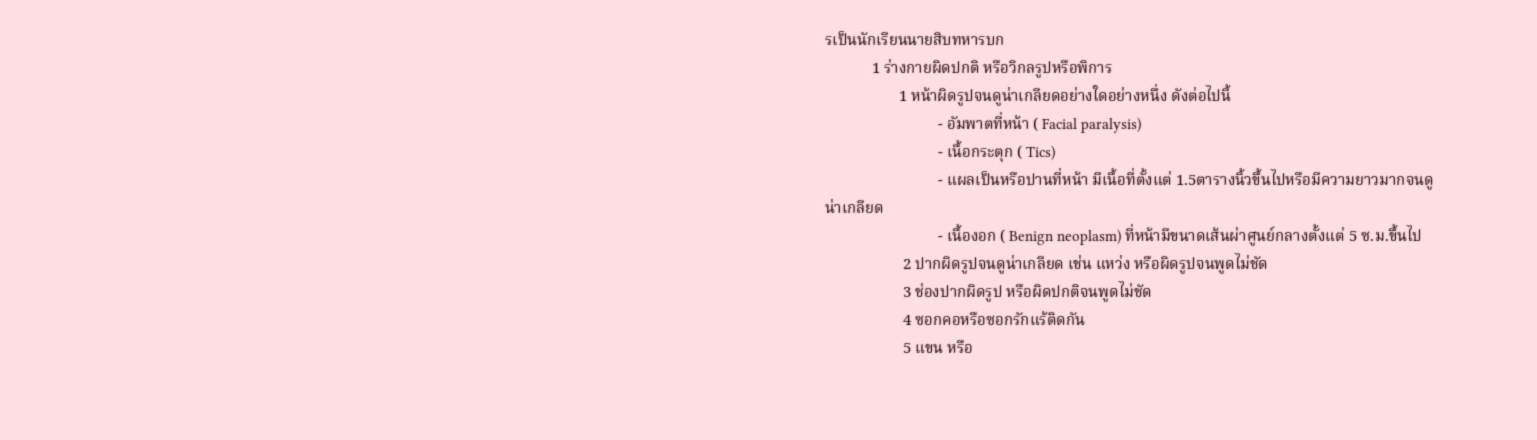รเป็นนักเรียนนายสิบทหารบก
            1 ร่างกายผิดปกติ หรือวิกลรูปหรือพิการ
                   1 หน้าผิดรูปจนดูน่าเกลียดอย่างใดอย่างหนึ่ง ดังต่อไปนี้
                             - อัมพาตที่หน้า ( Facial paralysis)
                             - เนื้อกระตุก ( Tics)
                             - แผลเป็นหรือปานที่หน้า มีเนื้อที่ตั้งแต่ 1.5ตารางนิ้วขึ้นไปหรือมีความยาวมากจนดูน่าเกลียด
                             - เนื้องอก ( Benign neoplasm) ที่หน้ามีขนาดเส้นผ่าศูนย์กลางตั้งแต่ 5 ซ.ม.ขึ้นไป
                    2 ปากผิดรูปจนดูน่าเกลียด เช่น แหว่ง หรือผิดรูปจนพูดไม่ชัด
                    3 ช่องปากผิดรูป หรือผิดปกติจนพูดไม่ชัด
                    4 ซอกคอหรือซอกรักแร้ติดกัน
                    5 แขน หรือ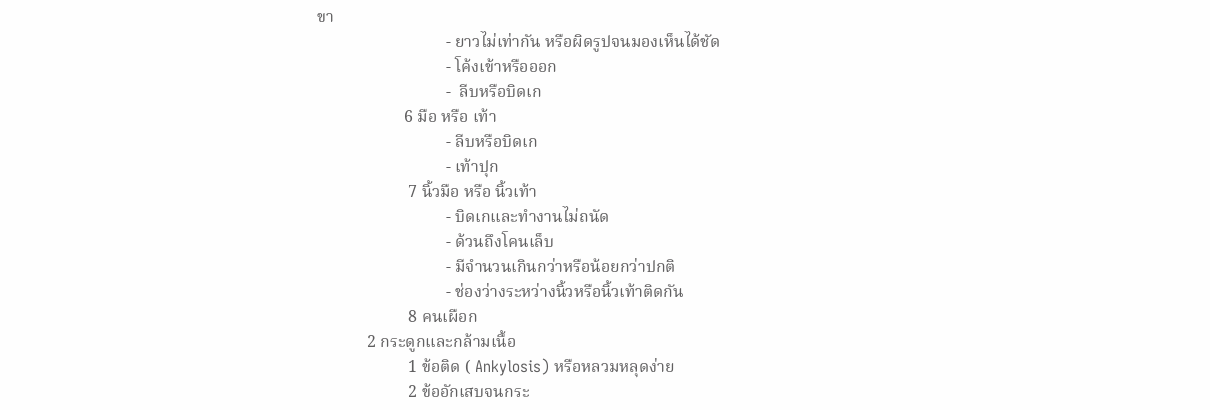ขา
                               - ยาวไม่เท่ากัน หรือผิดรูปจนมองเห็นได้ชัด
                               - โค้งเข้าหรือออก
                               -  ลีบหรือบิดเก
                     6 มือ หรือ เท้า
                               - ลีบหรือบิดเก
                               - เท้าปุก
                      7 นิ้วมือ หรือ นิ้วเท้า
                               - บิดเกและทำงานไม่ถนัด
                               - ด้วนถึงโคนเล็บ
                               - มีจำนวนเกินกว่าหรือน้อยกว่าปกติ
                               - ช่องว่างระหว่างนิ้วหรือนิ้วเท้าติดกัน
                      8 คนเผือก
            2 กระดูกและกล้ามเนื้อ
                      1 ข้อติด ( Ankylosis) หรือหลวมหลุดง่าย
                      2 ข้ออักเสบจนกระ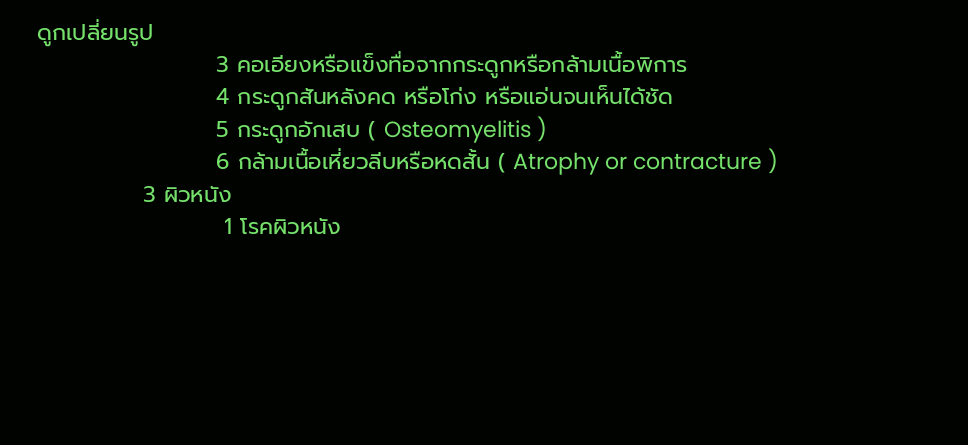ดูกเปลี่ยนรูป
                      3 คอเอียงหรือแข็งทื่อจากกระดูกหรือกล้ามเนื้อพิการ
                      4 กระดูกสันหลังคด หรือโก่ง หรือแอ่นจนเห็นได้ชัด
                      5 กระดูกอักเสบ ( Osteomyelitis )
                      6 กล้ามเนื้อเหี่ยวลีบหรือหดสั้น ( Atrophy or contracture )
             3 ผิวหนัง
                       1 โรคผิวหนัง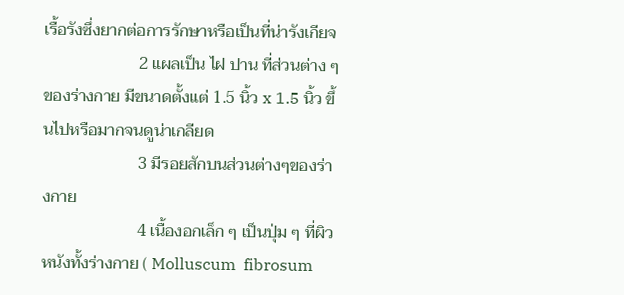เรื้อรังซึ่งยากต่อการรักษาหรือเป็นที่น่ารังเกียจ
                       2 แผลเป็น ไฝ ปาน ที่ส่วนต่าง ๆ ของร่างกาย มีขนาดตั้งแต่ 1.5 นิ้ว x 1.5 นิ้ว ขึ้นไปหรือมากจนดูน่าเกลียด
                       3 มีรอยสักบนส่วนต่างๆของร่างกาย
                       4 เนื้องอกเล็ก ๆ เป็นปุ่ม ๆ ที่ผิวหนังทั้งร่างกาย ( Molluscum  fibrosum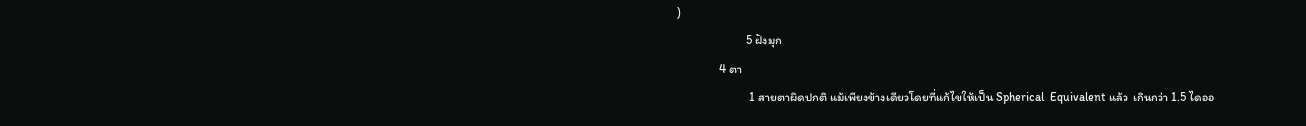)
                       5 ฝังมุก
              4 ตา
                        1 สายตาผิดปกติ แม้เพียงข้างเดียวโดยที่แก้ไขให้เป็น Spherical  Equivalent แล้ว  เกินกว่า 1.5 ไดออ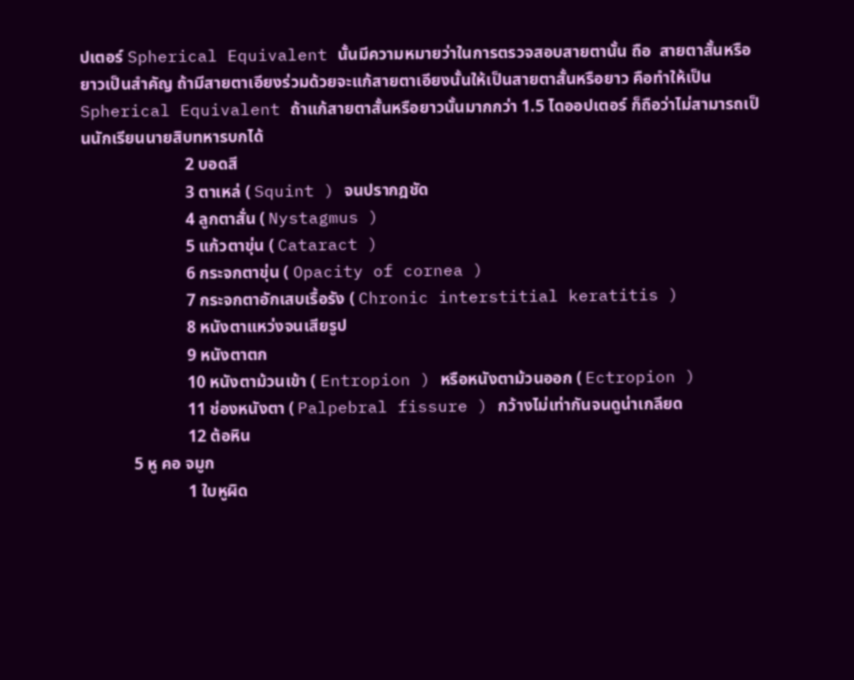ปเตอร์ Spherical Equivalent นั้นมีความหมายว่าในการตรวจสอบสายตานั้น ถือ  สายตาสั้นหรือยาวเป็นสำคัญ ถ้ามีสายตาเอียงร่วมด้วยจะแก้สายตาเอียงนั้นให้เป็นสายตาสั้นหรือยาว คือทำให้เป็น Spherical Equivalent ถ้าแก้สายตาสั้นหรือยาวนั้นมากกว่า 1.5 ไดออปเตอร์ ก็ถือว่าไม่สามารถเป็นนักเรียนนายสิบทหารบกได้
                         2 บอดสี
                         3 ตาเหล่ ( Squint ) จนปรากฎชัด
                         4 ลูกตาสั่น ( Nystagmus )
                         5 แก้วตาขุ่น ( Cataract )
                         6 กระจกตาขุ่น ( Opacity of cornea )
                         7 กระจกตาอักเสบเรื้อรัง ( Chronic interstitial keratitis )
                         8 หนังตาแหว่งจนเสียรูป
                         9 หนังตาตก
                         10 หนังตาม้วนเข้า ( Entropion ) หรือหนังตาม้วนออก ( Ectropion )
                         11 ช่องหนังตา ( Palpebral fissure ) กว้างไม่เท่ากันจนดูน่าเกลียด
                         12 ต้อหิน
            5 หู คอ จมูก
                         1 ใบหูผิด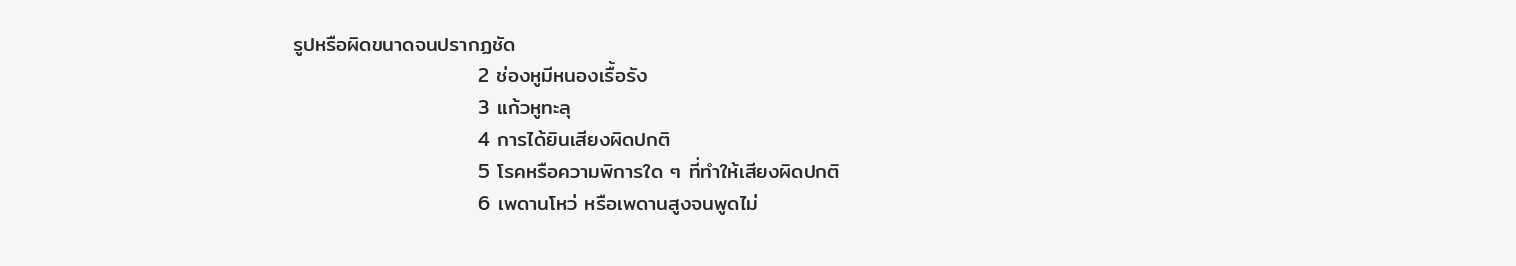รูปหรือผิดขนาดจนปรากฏชัด
                         2 ช่องหูมีหนองเรื้อรัง
                         3 แก้วหูทะลุ
                         4 การได้ยินเสียงผิดปกติ
                         5 โรคหรือความพิการใด ๆ ที่ทำให้เสียงผิดปกติ
                         6 เพดานโหว่ หรือเพดานสูงจนพูดไม่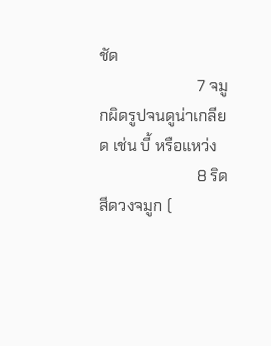ชัด
                         7 จมูกผิดรูปจนดูน่าเกลียด เช่น บี้ หรือแหว่ง
                         8 ริดสีดวงจมูก (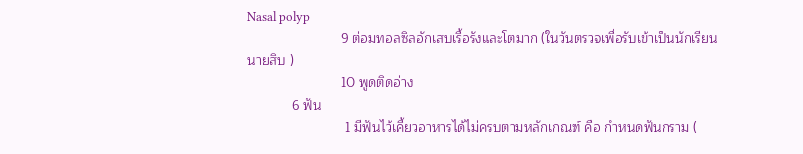Nasal polyp
                         9 ต่อมทอลซิลอักเสบเรื้อรังและโตมาก (ในวันตรวจเพื่อรับเข้าเป็นนักเรียนนายสิบ )
                         10 พูดติดอ่าง
            6 ฟัน
                          1 มีฟันไว้เคี้ยวอาหารได้ไม่ครบตามหลักเกณฑ์ คือ กำหนดฟันกราม (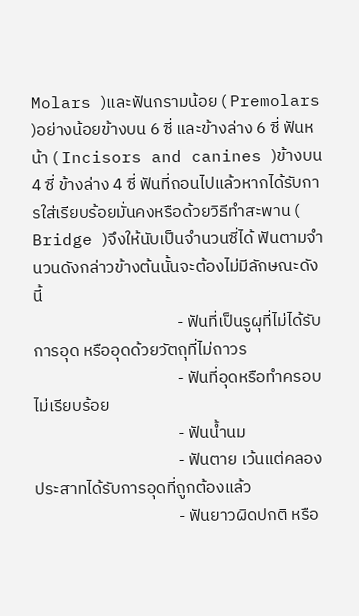Molars )และฟันกรามน้อย ( Premolars )อย่างน้อยข้างบน 6 ซี่ และข้างล่าง 6 ซี่ ฟันหน้า ( Incisors and canines )ข้างบน 4 ซี่ ข้างล่าง 4 ซี่ ฟันที่ถอนไปแล้วหากได้รับการใส่เรียบร้อยมั่นคงหรือด้วยวิธีทำสะพาน ( Bridge )จึงให้นับเป็นจำนวนซี่ได้ ฟันตามจำนวนดังกล่าวข้างต้นนั้นจะต้องไม่มีลักษณะดังนี้
                                      - ฟันที่เป็นรูผุที่ไม่ได้รับการอุด หรืออุดด้วยวัตถุที่ไม่ถาวร
                                      - ฟันที่อุดหรือทำครอบไม่เรียบร้อย
                                      - ฟันน้ำนม
                                      - ฟันตาย เว้นแต่คลองประสาทได้รับการอุดที่ถูกต้องแล้ว
                                      - ฟันยาวผิดปกติ หรือ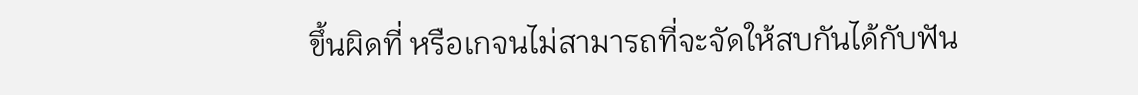ขึ้นผิดที่ หรือเกจนไม่สามารถที่จะจัดให้สบกันได้กับฟัน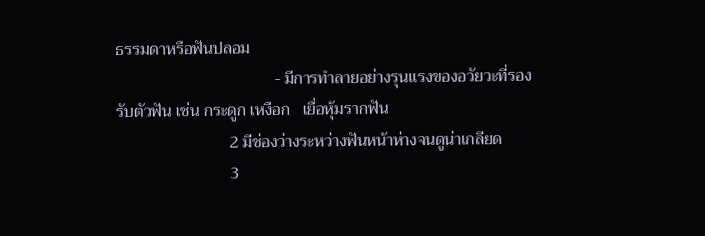ธรรมดาหรือฟันปลอม
                                      - มีการทำลายอย่างรุนแรงของอวัยวะที่รองรับตัวฟัน เช่น กระดูก เหงือก   เยื่อหุ้มรากฟัน
                           2 มีช่องว่างระหว่างฟันหน้าห่างจนดูน่าเกลียด
                           3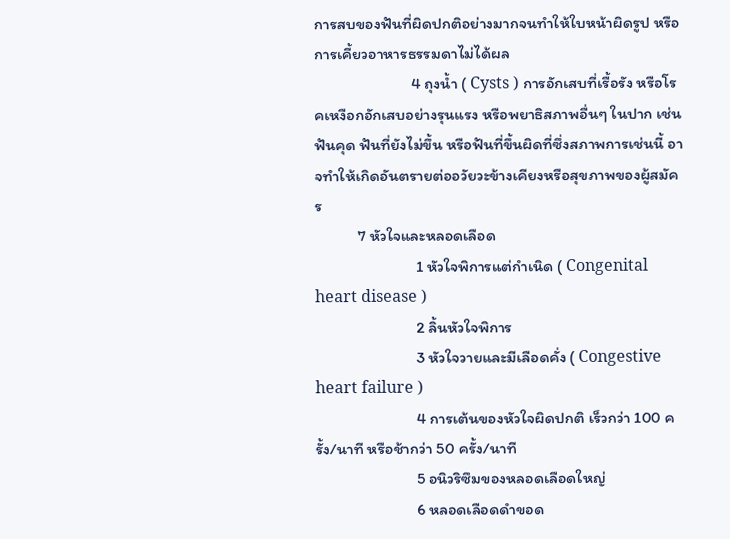การสบของฟันที่ผิดปกติอย่างมากจนทำให้ใบหน้าผิดรูป หรือการเคี้ยวอาหารธรรมดาไม่ได้ผล
                           4 ถุงน้ำ ( Cysts ) การอักเสบที่เรื้อรัง หรือโรคเหงือกอักเสบอย่างรุนแรง หรือพยาธิสภาพอื่นๆ ในปาก เช่น ฟันคุด ฟันที่ยังไม่ขึ้น หรือฟันที่ขึ้นผิดที่ซึ่งสภาพการเช่นนี้ อาจทำให้เกิดอันตรายต่ออวัยวะข้างเคียงหรือสุขภาพของผู้สมัคร
            7 หัวใจและหลอดเลือด
                            1 หัวใจพิการแต่กำเนิด ( Congenital heart disease )
                            2 ลิ้นหัวใจพิการ
                            3 หัวใจวายและมีเลือดคั่ง ( Congestive heart failure )
                            4 การเต้นของหัวใจผิดปกติ เร็วกว่า 100 ครั้ง/นาที หรือช้ากว่า 50 ครั้ง/นาที
                            5 อนิวริซึมของหลอดเลือดใหญ่
                            6 หลอดเลือดดำขอด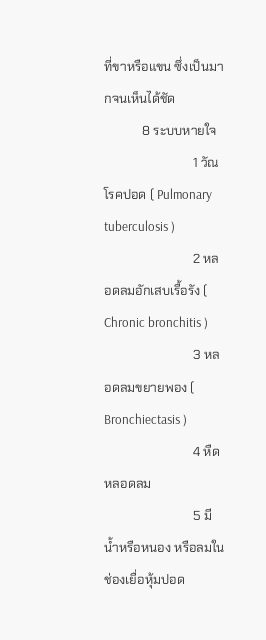ที่ขาหรือแขน ซึ่งเป็นมากจนเห็นได้ชัด
            8 ระบบหายใจ
                            1 วัณโรคปอด ( Pulmonary tuberculosis )
                            2 หลอดลมอักเสบเรื้อรัง ( Chronic bronchitis )
                            3 หลอดลมขยายพอง ( Bronchiectasis )
                            4 หืดหลอดลม
                            5 มีน้ำหรือหนอง หรือลมในช่องเยื่อหุ้มปอด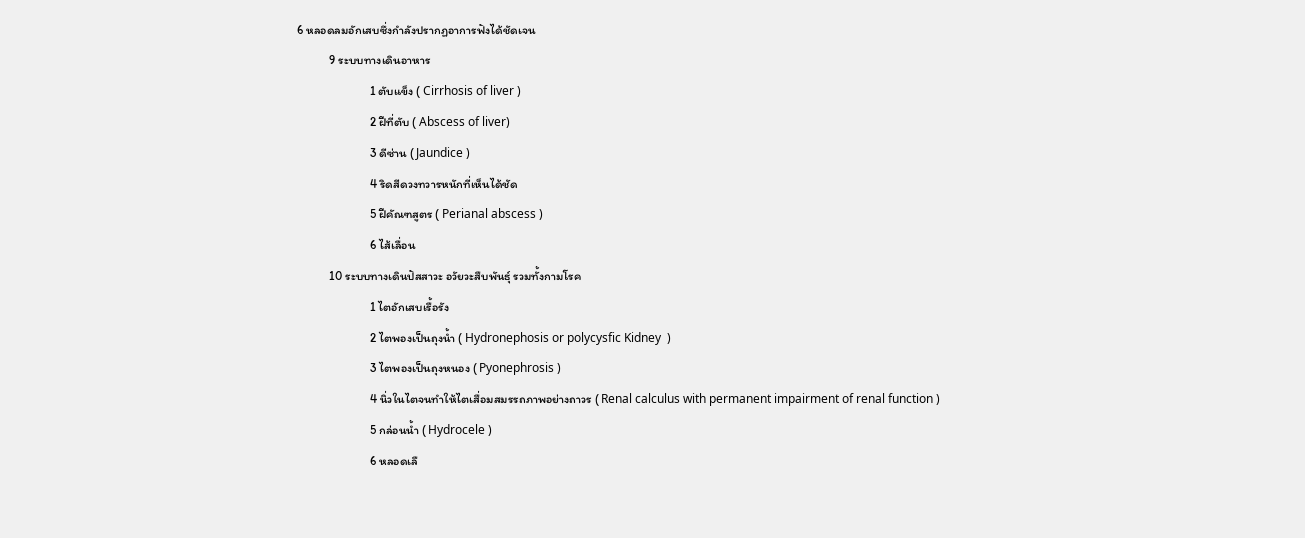6 หลอดลมอักเสบซึ่งกำลังปรากฏอาการฟังได้ชัดเจน
            9 ระบบทางเดินอาหาร
                           1 ตับแข็ง ( Cirrhosis of liver )
                           2 ฝีที่ตับ ( Abscess of liver)
                           3 ดีซ่าน ( Jaundice )
                           4 ริดสีดวงทวารหนักที่เห็นได้ชัด
                           5 ฝีคัณฑสูตร ( Perianal abscess )
                           6 ไส้เลื่อน
            10 ระบบทางเดินปัสสาวะ อวัยวะสืบพันธุ์ รวมทั้งกามโรค
                           1 ไตอักเสบเรื้อรัง
                           2 ไตพองเป็นถุงน้ำ ( Hydronephosis or polycysfic Kidney  )
                           3 ไตพองเป็นถุงหนอง ( Pyonephrosis )
                           4 นิ่วในไตจนทำให้ไตเสื่อมสมรรถภาพอย่างถาวร ( Renal calculus with permanent impairment of renal function )
                           5 กล่อนน้ำ ( Hydrocele )
                           6 หลอดเลื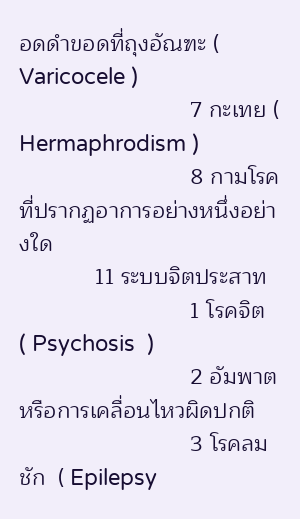อดดำขอดที่ถุงอัณฑะ ( Varicocele )
                           7 กะเทย ( Hermaphrodism )
                           8 กามโรคที่ปรากฏอาการอย่างหนึ่งอย่างใด
            11 ระบบจิตประสาท
                           1 โรคจิต  ( Psychosis  )
                           2 อัมพาต  หรือการเคลื่อนไหวผิดปกติ
                           3 โรคลมชัก  ( Epilepsy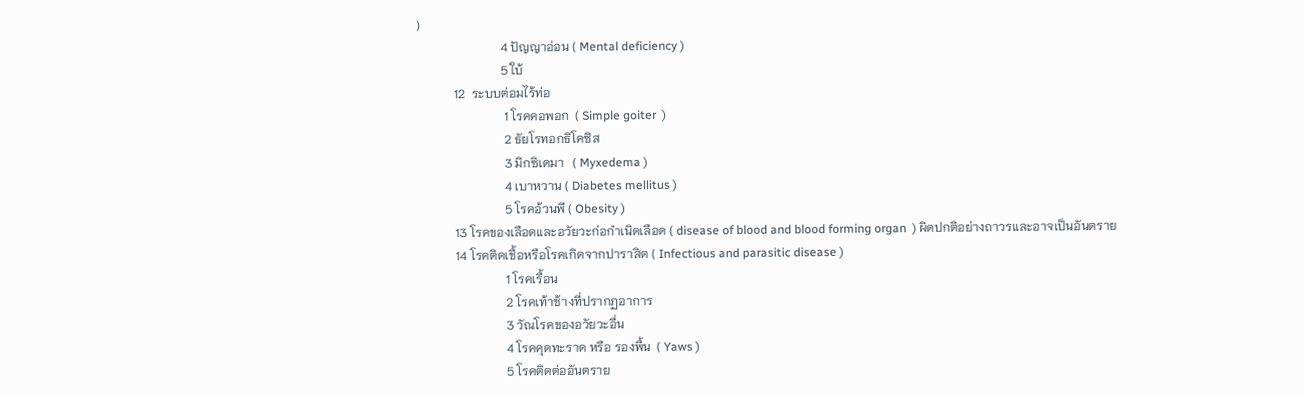)
                           4 ปัญญาอ่อน ( Mental deficiency )
                           5 ใบ้
            12  ระบบต่อมไร้ท่อ
                            1 โรคคอพอก  ( Simple goiter  )
                            2 ธัยโรทอกธิโคซิส
                            3 มิกซิเดมา   ( Myxedema )
                            4 เบาหวาน ( Diabetes mellitus )
                            5 โรคอ้วนพี ( Obesity )
            13 โรคของเลือดและอวัยวะก่อกำเนิดเลือด ( disease of blood and blood forming organ  ) ผิดปกติอย่างถาวรและอาจเป็นอันตราย
            14 โรคติดเชื้อหรือโรคเกิดจากปาราสิต ( Infectious and parasitic disease )
                            1 โรคเรื้อน
                            2 โรคเท้าช้างที่ปรากฏอาการ
                            3 วัณโรคของอวัยวะอื่น
                            4 โรคคุดทะราด หรือ รองพื้น  ( Yaws )
                            5 โรคติดต่ออันตราย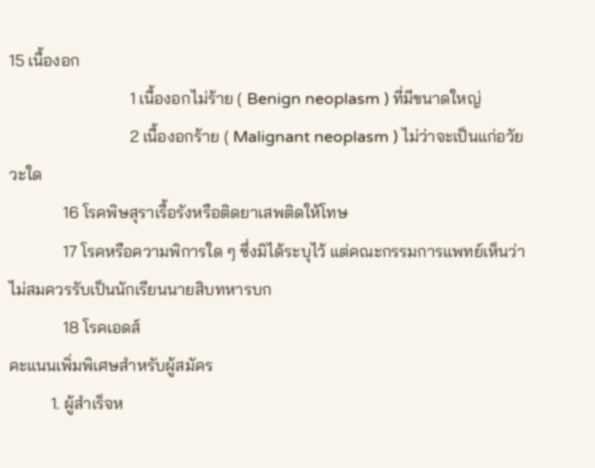15 เนื้องอก
                             1 เนื้องอกไม่ร้าย ( Benign neoplasm ) ที่มีขนาดใหญ่
                             2 เนื้องอกร้าย ( Malignant neoplasm ) ไม่ว่าจะเป็นแก่อวัยวะใด
             16 โรคพิษสุราเรื้อรังหรือติดยาเสพติดให้โทษ
             17 โรคหรือความพิการใด ๆ ซึ่งมิได้ระบุไว้ แต่คณะกรรมการแพทย์เห็นว่าไม่สมควรรับเป็นนักเรียนนายสิบทหารบก
             18 โรคเอดส์
คะแนนเพิ่มพิเศษสำหรับผู้สมัคร
          1. ผู้สำเร็จห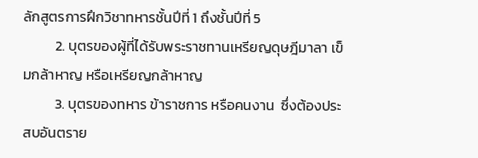ลักสูตรการฝึกวิชาทหารชั้นปีที่ 1 ถึงชั้นปีที่ 5
          2. บุตรของผู้ที่ได้รับพระราชทานเหรียญดุษฎีมาลา เข็มกล้าหาญ หรือเหรียญกล้าหาญ
          3. บุตรของทหาร ข้าราชการ หรือคนงาน  ซึ่งต้องประสบอันตราย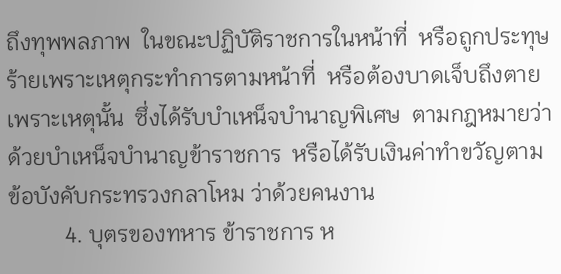ถึงทุพพลภาพ  ในขณะปฏิบัติราชการในหน้าที่  หรือถูกประทุษร้ายเพราะเหตุกระทำการตามหน้าที่  หรือต้องบาดเจ็บถึงตายเพราะเหตุนั้น  ซึ่งได้รับบำเหน็จบำนาญพิเศษ  ตามกฎหมายว่าด้วยบำเหน็จบำนาญข้าราชการ  หรือได้รับเงินค่าทำขวัญตามข้อบังคับกระทรวงกลาโหม ว่าด้วยคนงาน
          4. บุตรของทหาร ข้าราชการ ห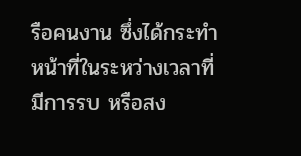รือคนงาน ซึ่งได้กระทำหน้าที่ในระหว่างเวลาที่มีการรบ หรือสง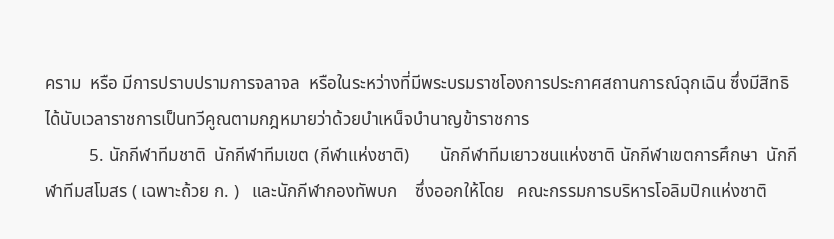คราม  หรือ มีการปราบปรามการจลาจล  หรือในระหว่างที่มีพระบรมราชโองการประกาศสถานการณ์ฉุกเฉิน ซึ่งมีสิทธิได้นับเวลาราชการเป็นทวีคูณตามกฎหมายว่าด้วยบำเหน็จบำนาญข้าราชการ
          5. นักกีฬาทีมชาติ  นักกีฬาทีมเขต (กีฬาแห่งชาติ)       นักกีฬาทีมเยาวชนแห่งชาติ นักกีฬาเขตการศึกษา  นักกีฬาทีมสโมสร ( เฉพาะถ้วย ก. )   และนักกีฬากองทัพบก    ซึ่งออกให้โดย   คณะกรรมการบริหารโอลิมปิกแห่งชาติ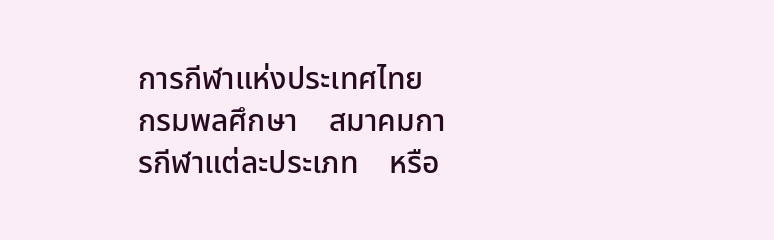การกีฬาแห่งประเทศไทย    กรมพลศึกษา    สมาคมการกีฬาแต่ละประเภท    หรือ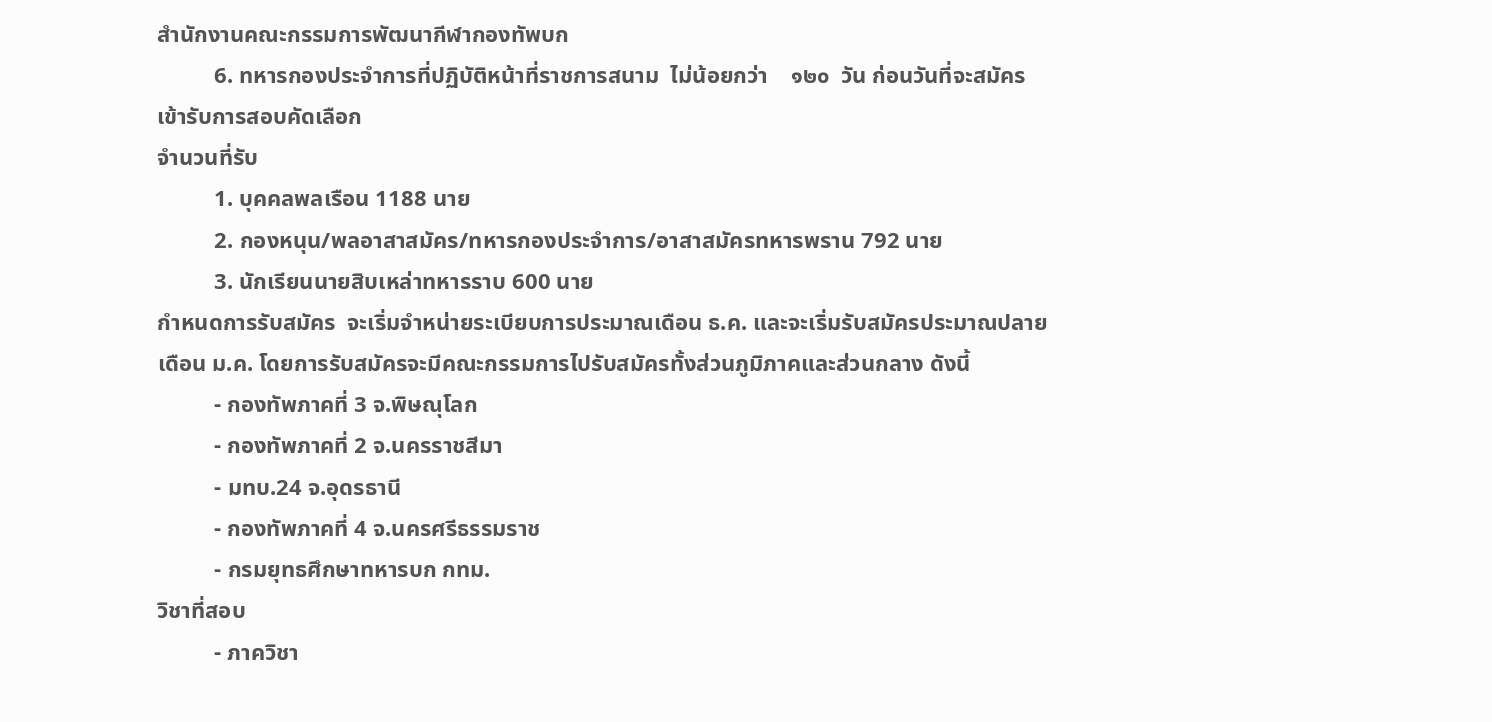สำนักงานคณะกรรมการพัฒนากีฬากองทัพบก
          6. ทหารกองประจำการที่ปฏิบัติหน้าที่ราชการสนาม  ไม่น้อยกว่า    ๑๒๐  วัน ก่อนวันที่จะสมัครเข้ารับการสอบคัดเลือก
จำนวนที่รับ
          1. บุคคลพลเรือน 1188 นาย
          2. กองหนุน/พลอาสาสมัคร/ทหารกองประจำการ/อาสาสมัครทหารพราน 792 นาย
          3. นักเรียนนายสิบเหล่าทหารราบ 600 นาย
กำหนดการรับสมัคร  จะเริ่มจำหน่ายระเบียบการประมาณเดือน ธ.ค. และจะเริ่มรับสมัครประมาณปลายเดือน ม.ค. โดยการรับสมัครจะมีคณะกรรมการไปรับสมัครทั้งส่วนภูมิภาคและส่วนกลาง ดังนี้
          - กองทัพภาคที่ 3 จ.พิษณุโลก
          - กองทัพภาคที่ 2 จ.นครราชสีมา
          - มทบ.24 จ.อุดรธานี
          - กองทัพภาคที่ 4 จ.นครศรีธรรมราช
          - กรมยุทธศึกษาทหารบก กทม.
วิชาที่สอบ
          - ภาควิชา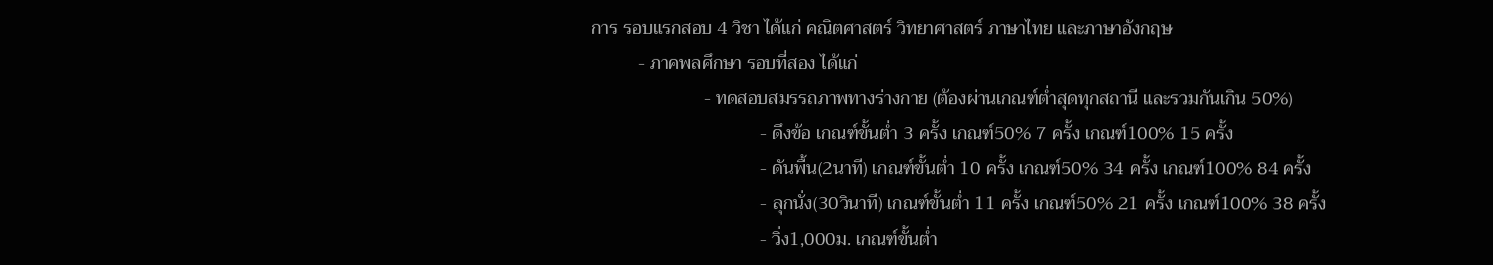การ รอบแรกสอบ 4 วิชา ได้แก่ คณิตศาสตร์ วิทยาศาสตร์ ภาษาไทย และภาษาอังกฤษ
          - ภาคพลศึกษา รอบที่สอง ได้แก่
                        - ทดสอบสมรรถภาพทางร่างกาย (ต้องผ่านเกณฑ์ต่ำสุดทุกสถานี และรวมกันเกิน 50%)
                                    - ดึงข้อ เกณฑ์ขั้นต่ำ 3 ครั้ง เกณฑ์50% 7 ครั้ง เกณฑ์100% 15 ครั้ง
                                    - ดันพื้น(2นาที) เกณฑ์ขั้นต่ำ 10 ครั้ง เกณฑ์50% 34 ครั้ง เกณฑ์100% 84 ครั้ง
                                    - ลุกนั่ง(30วินาที) เกณฑ์ขั้นต่ำ 11 ครั้ง เกณฑ์50% 21 ครั้ง เกณฑ์100% 38 ครั้ง
                                    - วิ่ง1,000ม. เกณฑ์ขั้นต่ำ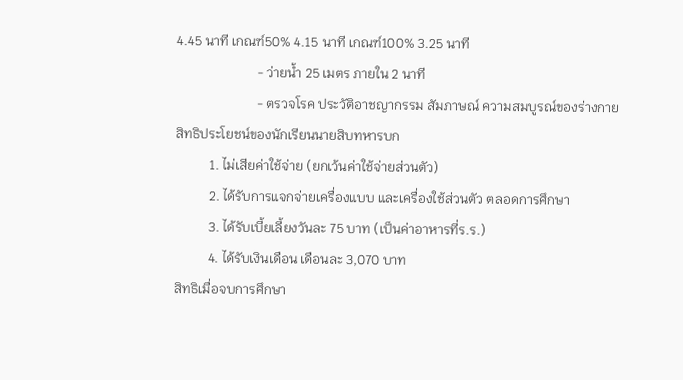4.45 นาที เกณฑ์50% 4.15 นาที เกณฑ์100% 3.25 นาที
                        - ว่ายน้ำ 25 เมตร ภายใน 2 นาที
                        - ตรวจโรค ประวัติอาชญากรรม สัมภาษณ์ ความสมบูรณ์ของร่างกาย
สิทธิประโยชน์ของนักเรียนนายสิบทหารบก
          1. ไม่เสียค่าใช้จ่าย (ยกเว้นค่าใช้จ่ายส่วนตัว)
          2. ได้รับการแจกจ่ายเครื่องแบบ และเครื่องใช้ส่วนตัว ตลอดการศึกษา
          3. ได้รับเบี้ยเลี้ยงวันละ 75 บาท (เป็นค่าอาหารที่ร.ร.)
          4. ได้รับเงินเดือน เดือนละ 3,070 บาท
สิทธิเมื่อจบการศึกษา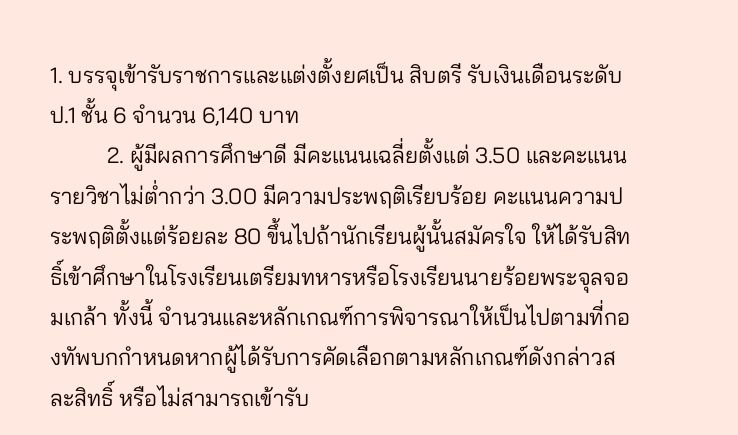1. บรรจุเข้ารับราชการและแต่งตั้งยศเป็น สิบตรี รับเงินเดือนระดับ ป.1 ชั้น 6 จำนวน 6,140 บาท
          2. ผู้มีผลการศึกษาดี มีคะแนนเฉลี่ยตั้งแต่ 3.50 และคะแนนรายวิชาไม่ต่ำกว่า 3.00 มีความประพฤติเรียบร้อย คะแนนความประพฤติตั้งแต่ร้อยละ 80 ขึ้นไปถ้านักเรียนผู้นั้นสมัครใจ ให้ได้รับสิทธิ์เข้าศึกษาในโรงเรียนเตรียมทหารหรือโรงเรียนนายร้อยพระจุลจอมเกล้า ทั้งนี้ จำนวนและหลักเกณฑ์การพิจารณาให้เป็นไปตามที่กองทัพบกกำหนดหากผู้ได้รับการคัดเลือกตามหลักเกณฑ์ดังกล่าวสละสิทธิ์ หรือไม่สามารถเข้ารับ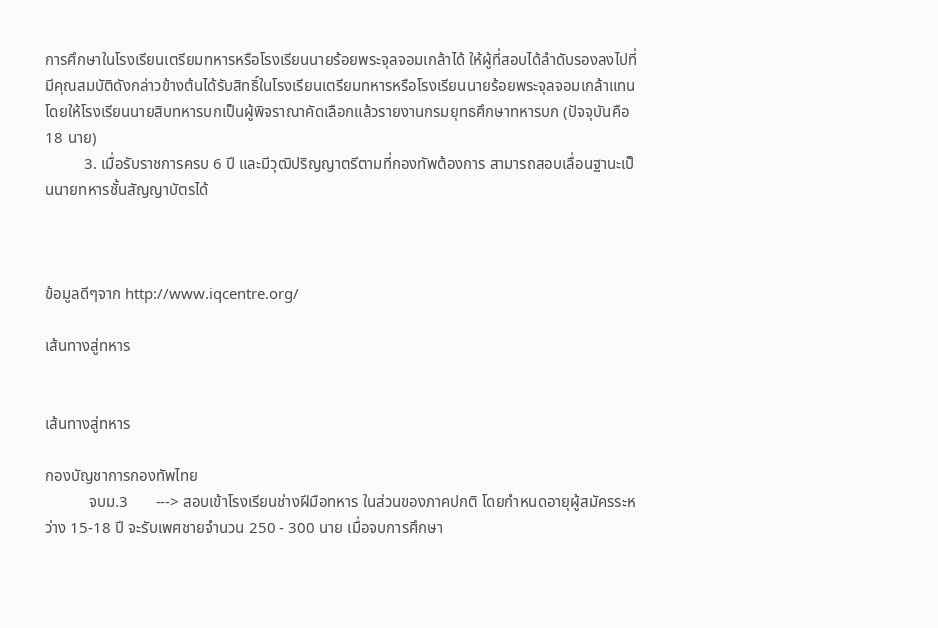การศึกษาในโรงเรียนเตรียมทหารหรือโรงเรียนนายร้อยพระจุลจอมเกล้าได้ ให้ผู้ที่สอบได้ลำดับรองลงไปที่มีคุณสมบัติดังกล่าวข้างต้นได้รับสิทธิ์ในโรงเรียนเตรียมทหารหรือโรงเรียนนายร้อยพระจุลจอมเกล้าแทน โดยให้โรงเรียนนายสิบทหารบกเป็นผู้พิจราณาคัดเลือกแล้วรายงานกรมยุทธศึกษาทหารบก (ปัจจุบันคือ 18 นาย)
          3. เมื่อรับราชการครบ 6 ปี และมีวุฒิปริญญาตรีตามที่กองทัพต้องการ สามารถสอบเลื่อนฐานะเป็นนายทหารชั้นสัญญาบัตรได้



ข้อมูลดีๆจาก http://www.iqcentre.org/

เส้นทางสู่ทหาร


เส้นทางสู่ทหาร

กองบัญชาการกองทัพไทย
           จบม.3       ---> สอบเข้าโรงเรียนช่างฝีมือทหาร ในส่วนของภาคปกติ โดยกำหนดอายุผู้สมัครระหว่าง 15-18 ปี จะรับเพศชายจำนวน 250 - 300 นาย เมื่อจบการศึกษา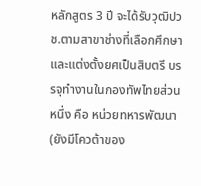หลักสูตร 3 ปี จะได้รับวุฒิปวช.ตามสาขาช่างที่เลือกศึกษา และแต่งตั้งยศเป็นสิบตรี บรรจุทำงานในกองทัพไทยส่วนหนึ่ง คือ หน่วยทหารพัฒนา (ยังมีโควต้าของ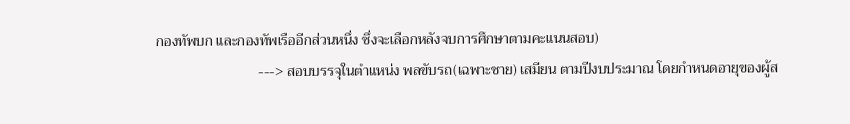กองทัพบก และกองทัพเรืออีกส่วนหนึ่ง ซึ่งจะเลือกหลังจบการศึกษาตามคะแนนสอบ)
                            ---> สอบบรรจุในตำแหน่ง พลขับรถ(เฉพาะชาย) เสมียน ตามปีงบประมาณ โดยกำหนดอายุของผู้ส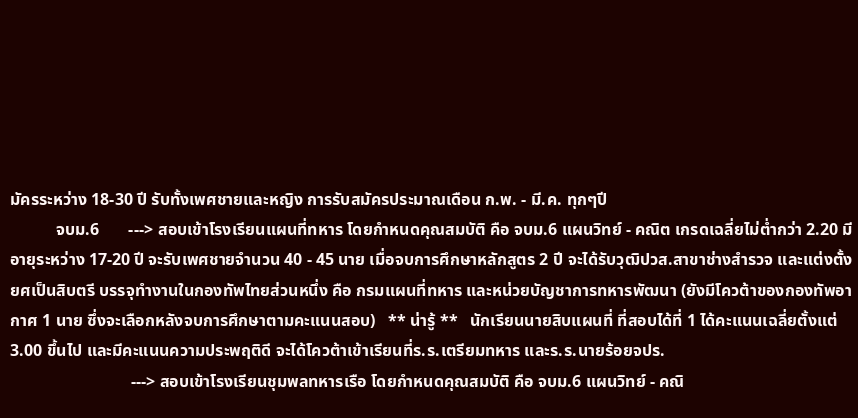มัครระหว่าง 18-30 ปี รับทั้งเพศชายและหญิง การรับสมัครประมาณเดือน ก.พ. - มี.ค. ทุกๆปี
           จบม.6       ---> สอบเข้าโรงเรียนแผนที่ทหาร โดยกำหนดคุณสมบัติ คือ จบม.6 แผนวิทย์ - คณิต เกรดเฉลี่ยไม่ต่ำกว่า 2.20 มีอายุระหว่าง 17-20 ปี จะรับเพศชายจำนวน 40 - 45 นาย เมื่อจบการศึกษาหลักสูตร 2 ปี จะได้รับวุฒิปวส.สาขาช่างสำรวจ และแต่งตั้งยศเป็นสิบตรี บรรจุทำงานในกองทัพไทยส่วนหนึ่ง คือ กรมแผนที่ทหาร และหน่วยบัญชาการทหารพัฒนา (ยังมีโควต้าของกองทัพอากาศ 1 นาย ซึ่งจะเลือกหลังจบการศึกษาตามคะแนนสอบ)   ** น่ารู้ **   นักเรียนนายสิบแผนที่ ที่สอบได้ที่ 1 ได้คะแนนเฉลี่ยตั้งแต่ 3.00 ขึ้นไป และมีคะแนนความประพฤติดี จะได้โควต้าเข้าเรียนที่ร.ร.เตรียมทหาร และร.ร.นายร้อยจปร.
                             ---> สอบเข้าโรงเรียนชุมพลทหารเรือ โดยกำหนดคุณสมบัติ คือ จบม.6 แผนวิทย์ - คณิ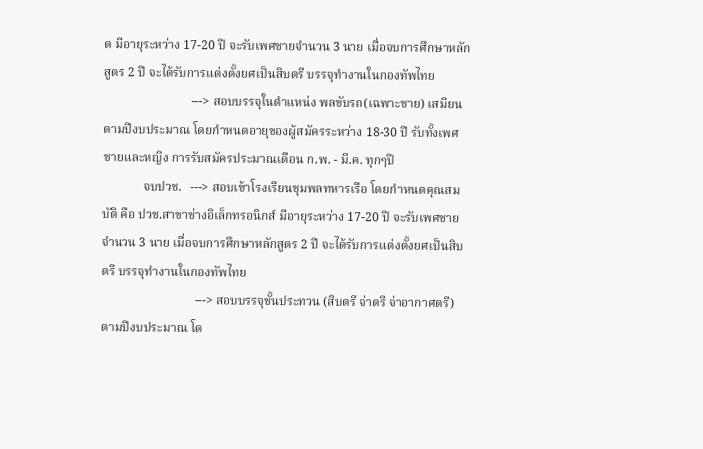ต มีอายุระหว่าง 17-20 ปี จะรับเพศชายจำนวน 3 นาย เมื่อจบการศึกษาหลักสูตร 2 ปี จะได้รับการแต่งตั้งยศเป็นสิบตรี บรรจุทำงานในกองทัพไทย
                            ---> สอบบรรจุในตำแหน่ง พลขับรถ(เฉพาะชาย) เสมียน ตามปีงบประมาณ โดยกำหนดอายุของผู้สมัครระหว่าง 18-30 ปี รับทั้งเพศชายและหญิง การรับสมัครประมาณเดือน ก.พ. - มี.ค. ทุกๆปี
             จบปวช.   ---> สอบเข้าโรงเรียนชุมพลทหารเรือ โดยกำหนดคุณสมบัติ คือ ปวช.สาขาช่างอิเล็กทรอนิกส์ มีอายุระหว่าง 17-20 ปี จะรับเพศชายจำนวน 3 นาย เมื่อจบการศึกษาหลักสูตร 2 ปี จะได้รับการแต่งตั้งยศเป็นสิบตรี บรรจุทำงานในกองทัพไทย
                              ---> สอบบรรจุชั้นประทวน (สิบตรี จ่าตรี จ่าอากาศตรี) ตามปีงบประมาณ โด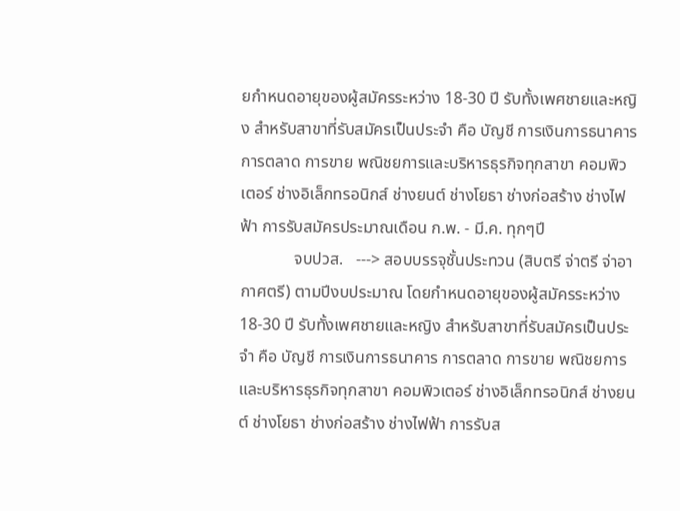ยกำหนดอายุของผู้สมัครระหว่าง 18-30 ปี รับทั้งเพศชายและหญิง สำหรับสาขาที่รับสมัครเป็นประจำ คือ บัญชี การเงินการธนาคาร การตลาด การขาย พณิชยการและบริหารธุรกิจทุกสาขา คอมพิวเตอร์ ช่างอิเล็กทรอนิกส์ ช่างยนต์ ช่างโยธา ช่างก่อสร้าง ช่างไฟฟ้า การรับสมัครประมาณเดือน ก.พ. - มี.ค. ทุกๆปี
             จบปวส.   ---> สอบบรรจุชั้นประทวน (สิบตรี จ่าตรี จ่าอากาศตรี) ตามปีงบประมาณ โดยกำหนดอายุของผู้สมัครระหว่าง 18-30 ปี รับทั้งเพศชายและหญิง สำหรับสาขาที่รับสมัครเป็นประจำ คือ บัญชี การเงินการธนาคาร การตลาด การขาย พณิชยการและบริหารธุรกิจทุกสาขา คอมพิวเตอร์ ช่างอิเล็กทรอนิกส์ ช่างยนต์ ช่างโยธา ช่างก่อสร้าง ช่างไฟฟ้า การรับส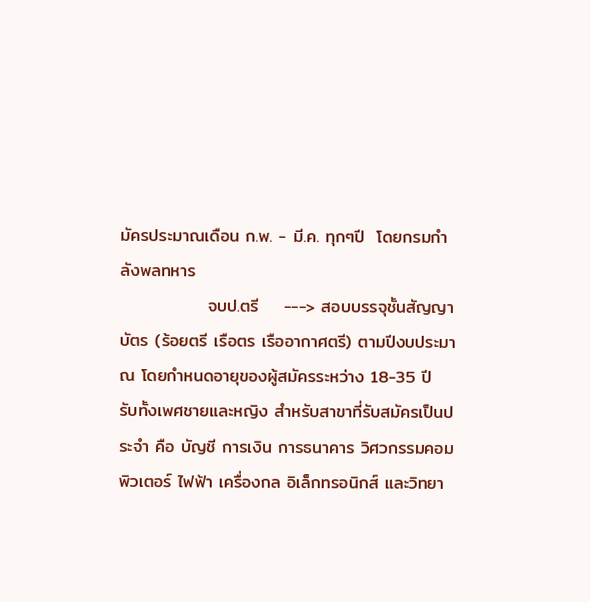มัครประมาณเดือน ก.พ. - มี.ค. ทุกๆปี  โดยกรมกำลังพลทหาร
              จบป.ตรี    ---> สอบบรรจุชั้นสัญญาบัตร (ร้อยตรี เรือตร เรืออากาศตรี) ตามปีงบประมาณ โดยกำหนดอายุของผู้สมัครระหว่าง 18-35 ปี รับทั้งเพศชายและหญิง สำหรับสาขาที่รับสมัครเป็นประจำ คือ บัญชี การเงิน การธนาคาร วิศวกรรมคอมพิวเตอร์ ไฟฟ้า เครื่องกล อิเล็กทรอนิกส์ และวิทยา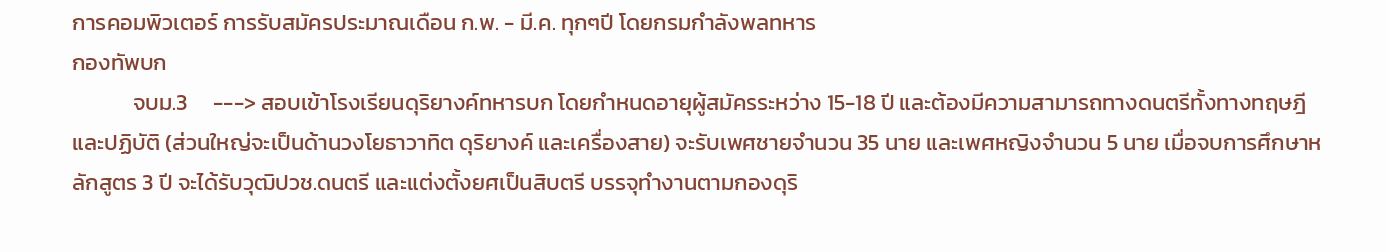การคอมพิวเตอร์ การรับสมัครประมาณเดือน ก.พ. - มี.ค. ทุกๆปี โดยกรมกำลังพลทหาร
กองทัพบก
            จบม.3     ---> สอบเข้าโรงเรียนดุริยางค์ทหารบก โดยกำหนดอายุผู้สมัครระหว่าง 15-18 ปี และต้องมีความสามารถทางดนตรีทั้งทางทฤษฎีและปฏิบัติ (ส่วนใหญ่จะเป็นด้านวงโยธาวาทิต ดุริยางค์ และเครื่องสาย) จะรับเพศชายจำนวน 35 นาย และเพศหญิงจำนวน 5 นาย เมื่อจบการศึกษาหลักสูตร 3 ปี จะได้รับวุฒิปวช.ดนตรี และแต่งตั้งยศเป็นสิบตรี บรรจุทำงานตามกองดุริ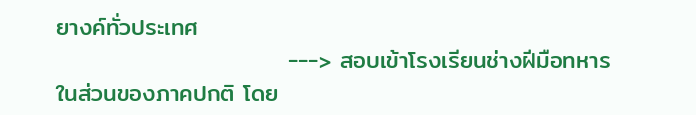ยางค์ทั่วประเทศ
                           ---> สอบเข้าโรงเรียนช่างฝีมือทหาร ในส่วนของภาคปกติ โดย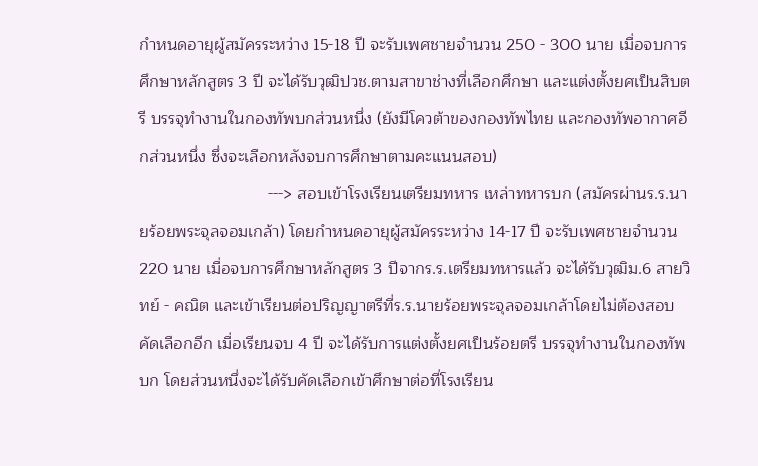กำหนดอายุผู้สมัครระหว่าง 15-18 ปี จะรับเพศชายจำนวน 250 - 300 นาย เมื่อจบการศึกษาหลักสูตร 3 ปี จะได้รับวุฒิปวช.ตามสาขาช่างที่เลือกศึกษา และแต่งตั้งยศเป็นสิบตรี บรรจุทำงานในกองทัพบกส่วนหนึ่ง (ยังมีโควต้าของกองทัพไทย และกองทัพอากาศอีกส่วนหนึ่ง ซึ่งจะเลือกหลังจบการศึกษาตามคะแนนสอบ)
                            ---> สอบเข้าโรงเรียนเตรียมทหาร เหล่าทหารบก (สมัครผ่านร.ร.นายร้อยพระจุลจอมเกล้า) โดยกำหนดอายุผู้สมัครระหว่าง 14-17 ปี จะรับเพศชายจำนวน 220 นาย เมื่อจบการศึกษาหลักสูตร 3 ปีจากร.ร.เตรียมทหารแล้ว จะได้รับวุฒิม.6 สายวิทย์ - คณิต และเข้าเรียนต่อปริญญาตรีที่ร.ร.นายร้อยพระจุลจอมเกล้าโดยไม่ต้องสอบคัดเลือกอีก เมื่อเรียนจบ 4 ปี จะได้รับการแต่งตั้งยศเป็นร้อยตรี บรรจุทำงานในกองทัพบก โดยส่วนหนึ่งจะได้รับคัดเลือกเข้าศึกษาต่อที่โรงเรียน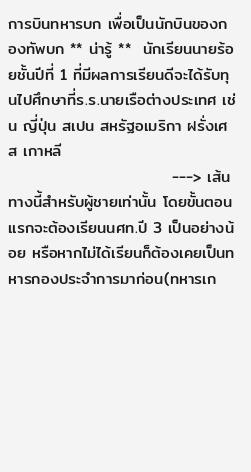การบินทหารบก เพื่อเป็นนักบินของกองทัพบก ** น่ารู้ **  นักเรียนนายร้อยชั้นปีที่ 1 ที่มีผลการเรียนดีจะได้รับทุนไปศึกษาที่ร.ร.นายเรือต่างประเทศ เช่น ญี่ปุ่น สเปน สหรัฐอเมริกา ฝรั่งเศส เกาหลี
                            ---> เส้นทางนี้สำหรับผู้ชายเท่านั้น โดยขั้นตอนแรกจะต้องเรียนนศท.ปี 3 เป็นอย่างน้อย หรือหากไม่ได้เรียนก็ต้องเคยเป็นทหารกองประจำการมาก่อน(ทหารเก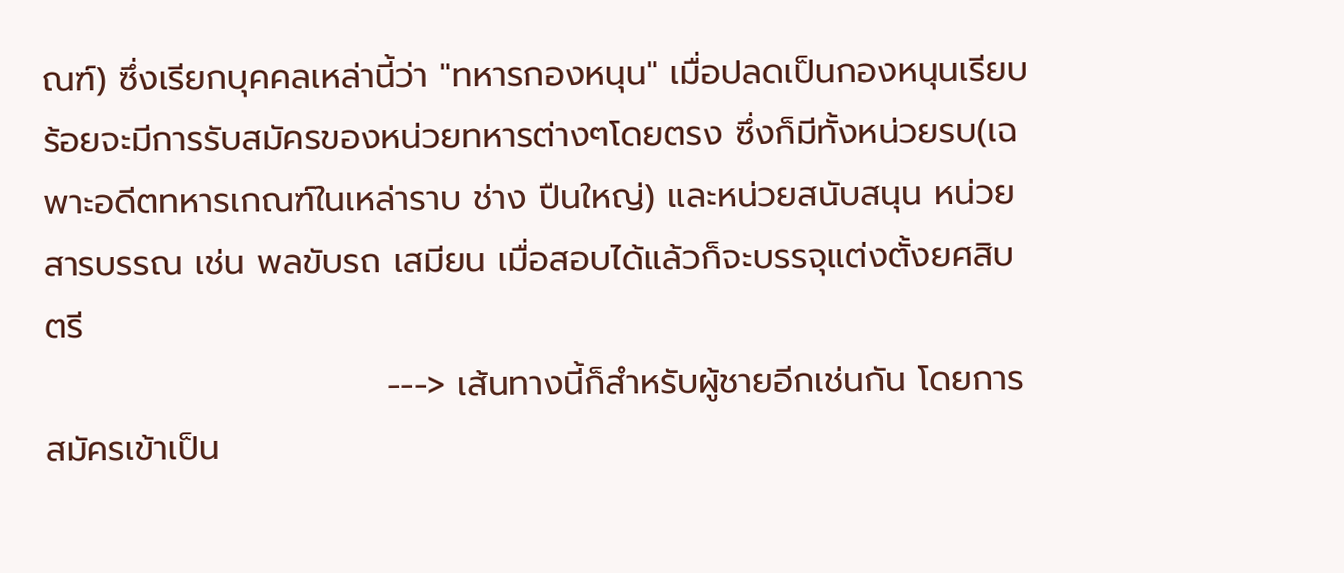ณฑ์) ซึ่งเรียกบุคคลเหล่านี้ว่า "ทหารกองหนุน" เมื่อปลดเป็นกองหนุนเรียบร้อยจะมีการรับสมัครของหน่วยทหารต่างๆโดยตรง ซึ่งก็มีทั้งหน่วยรบ(เฉพาะอดีตทหารเกณฑ์ในเหล่าราบ ช่าง ปืนใหญ่) และหน่วยสนับสนุน หน่วยสารบรรณ เช่น พลขับรถ เสมียน เมื่อสอบได้แล้วก็จะบรรจุแต่งตั้งยศสิบตรี
                            ---> เส้นทางนี้ก็สำหรับผู้ชายอีกเช่นกัน โดยการสมัครเข้าเป็น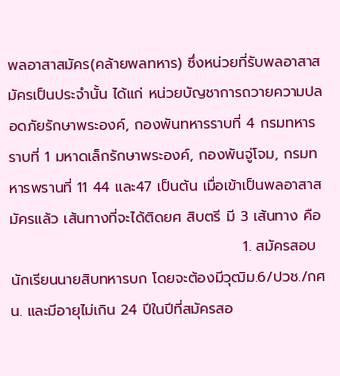พลอาสาสมัคร(คล้ายพลทหาร) ซึ่งหน่วยที่รับพลอาสาสมัครเป็นประจำนั้น ได้แก่ หน่วยบัญชาการถวายความปลอดภัยรักษาพระองค์, กองพันทหารราบที่ 4 กรมทหารราบที่ 1 มหาดเล็กรักษาพระองค์, กองพันจู่โจม, กรมทหารพรานที่ 11 44 และ47 เป็นต้น เมื่อเข้าเป็นพลอาสาสมัครแล้ว เส้นทางที่จะได้ติดยศ สิบตรี มี 3 เส้นทาง คือ
                                             1. สมัครสอบนักเรียนนายสิบทหารบก โดยจะต้องมีวุฒิม.6/ปวช./กศน. และมีอายุไม่เกิน 24 ปีในปีที่สมัครสอ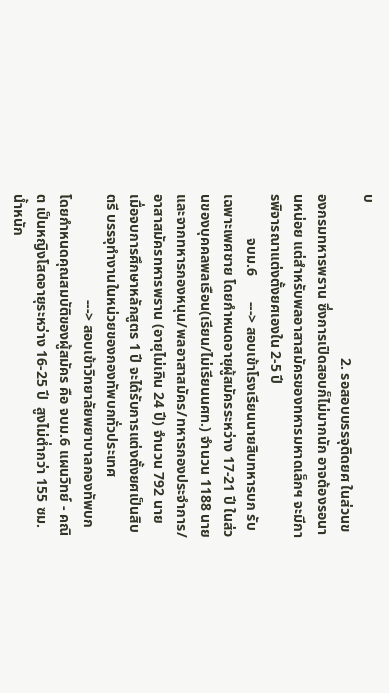บ
                                             2. รอสอบบรรจุติดยศ ในส่วนของกรมทหารพราน ซึ่งการเปิดสอบก็ไม่มากนัก อาจต้องรอนานหน่อย แต่สำหรับพลอาสาสมัครของทหารมหาดเล็กฯ จะมีการพิจารณาแต่งตั้งยศเองใน 2-5 ปี
            จบม.6       ---> สอบเข้าโรงเรียนนายสิบทหารบก รับเฉพาะเพศชาย โดยกำหนดอายุผู้สมัครระหว่าง 17-21 ปี ในส่วนของบุคคลพลเรือน(เรียน/ไม่เรียนนศท.) จำนวน 1188 นาย และจากทหารกองหนุน/พลอาสาสมัคร/ทหารกองประจำการ/อาสาสมัครทหารพราน (อายุไม่เกิน 24 ปี) จำนวน 792 นาย เมื่อจบการศึกษาหลักสูตร 1 ปี จะได้รับการแต่งตั้งยศเป็นสิบตรี บรรจุทำงานในหน่วยของกองทัพบกทั่วประเทศ
                             ---> สอบเข้าวิทยาลัยพยาบาลกองทัพบก โดยกำหนดคุณสมบัติของผู้สมัคร คือ จบม.6 แผนวิทย์ - คณิต เป็นหญิงโสดอายุระหว่าง 16-25 ปี  สูงไม่ต่ำกว่า 155 ซม. น้ำหนัก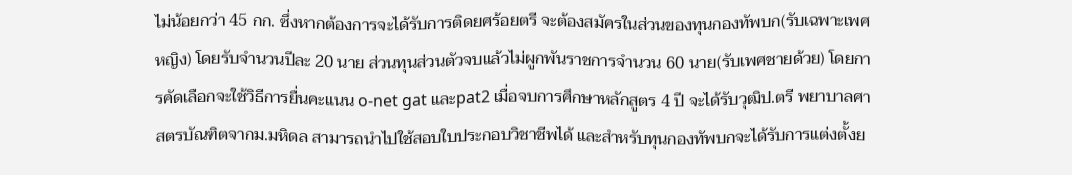ไม่น้อยกว่า 45 กก. ซึ่งหากต้องการจะได้รับการติดยศร้อยตรี จะต้องสมัครในส่วนของทุนกองทัพบก(รับเฉพาะเพศหญิง) โดยรับจำนวนปีละ 20 นาย ส่วนทุนส่วนตัวจบแล้วไม่ผูกพันราชการจำนวน 60 นาย(รับเพศชายด้วย) โดยการคัดเลือกจะใช้วิธีการยื่นคะแนน o-net gat และpat2 เมื่อจบการศึกษาหลักสูตร 4 ปี จะได้รับวุฒิป.ตรี พยาบาลศาสตรบัณฑิตจากม.มหิดล สามารถนำไปใช้สอบใบประกอบวิชาชีพได้ และสำหรับทุนกองทัพบกจะได้รับการแต่งตั้งย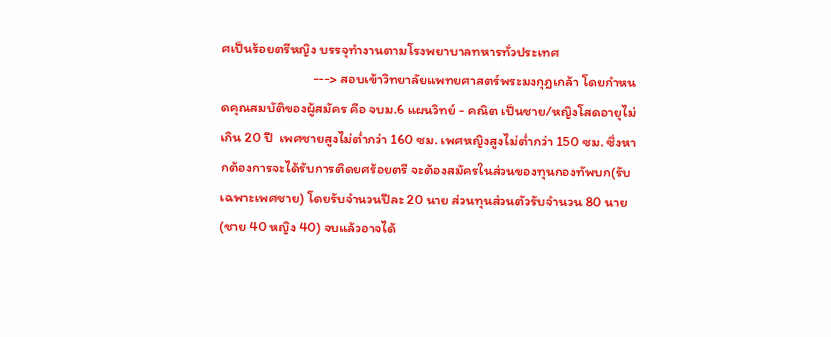ศเป็นร้อยตรีหญิง บรรจุทำงานตามโรงพยาบาลทหารทั่วประเทศ
                             ---> สอบเข้าวิทยาลัยแพทยศาสตร์พระมงกุฎเกล้า โดยกำหนดคุณสมบัติของผู้สมัคร คือ จบม.6 แผนวิทย์ - คณิต เป็นชาย/หญิงโสดอายุไม่เกิน 20 ปี  เพศชายสูงไม่ต่ำกว่า 160 ซม. เพศหญิงสูงไม่ต่ำกว่า 150 ซม. ซึ่งหากต้องการจะได้รับการติดยศร้อยตรี จะต้องสมัครในส่วนของทุนกองทัพบก(รับเฉพาะเพศชาย) โดยรับจำนวนปีละ 20 นาย ส่วนทุนส่วนตัวรับจำนวน 80 นาย(ชาย 40 หญิง 40) จบแล้วอาจได้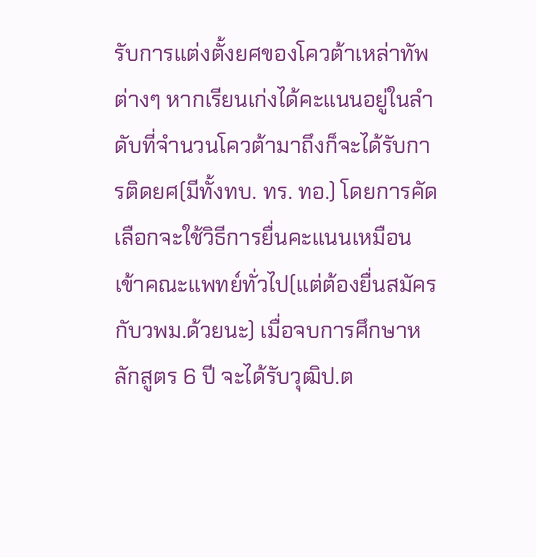รับการแต่งตั้งยศของโควต้าเหล่าทัพต่างๆ หากเรียนเก่งได้คะแนนอยู่ในลำดับที่จำนวนโควต้ามาถึงก็จะได้รับการติดยศ(มีทั้งทบ. ทร. ทอ.) โดยการคัดเลือกจะใช้วิธีการยื่นคะแนนเหมือนเข้าคณะแพทย์ทั่วไป(แต่ต้องยื่นสมัครกับวพม.ด้วยนะ) เมื่อจบการศึกษาหลักสูตร 6 ปี จะได้รับวุฒิป.ต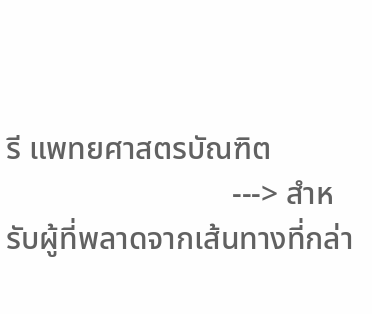รี แพทยศาสตรบัณฑิต
                             ---> สำหรับผู้ที่พลาดจากเส้นทางที่กล่า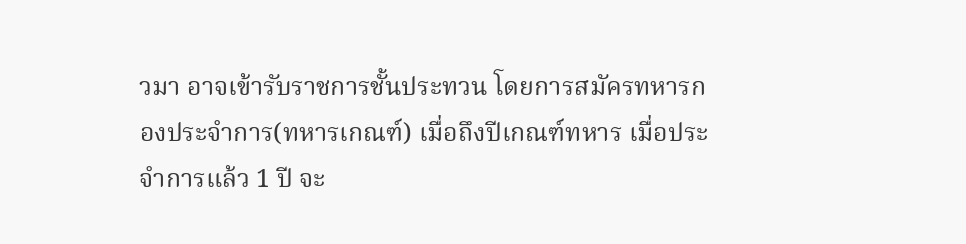วมา อาจเข้ารับราชการชั้นประทวน โดยการสมัครทหารกองประจำการ(ทหารเกณฑ์) เมื่อถึงปีเกณฑ์ทหาร เมื่อประจำการแล้ว 1 ปี จะ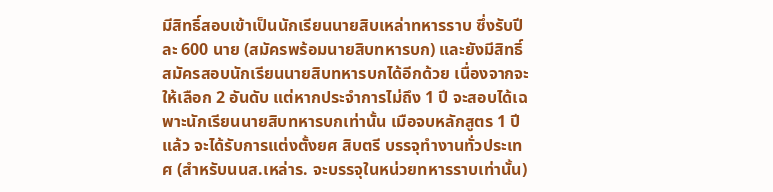มีสิทธิ์สอบเข้าเป็นนักเรียนนายสิบเหล่าทหารราบ ซึ่งรับปีละ 600 นาย (สมัครพร้อมนายสิบทหารบก) และยังมีสิทธิ์สมัครสอบนักเรียนนายสิบทหารบกได้อีกด้วย เนื่องจากจะให้เลือก 2 อันดับ แต่หากประจำการไม่ถึง 1 ปี จะสอบได้เฉพาะนักเรียนนายสิบทหารบกเท่านั้น เมือจบหลักสูตร 1 ปีแล้ว จะได้รับการแต่งตั้งยศ สิบตรี บรรจุทำงานทั่วประเทศ (สำหรับนนส.เหล่าร. จะบรรจุในหน่วยทหารราบเท่านั้น)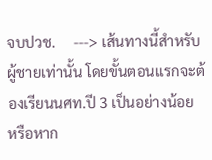จบปวช.     ---> เส้นทางนี้สำหรับผู้ชายเท่านั้น โดยขั้นตอนแรกจะต้องเรียนนศท.ปี 3 เป็นอย่างน้อย หรือหาก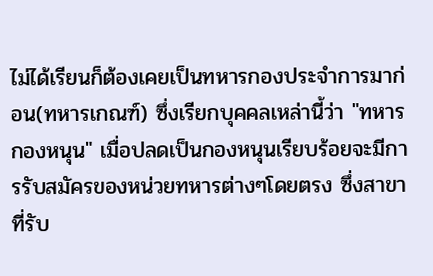ไม่ได้เรียนก็ต้องเคยเป็นทหารกองประจำการมาก่อน(ทหารเกณฑ์) ซึ่งเรียกบุคคลเหล่านี้ว่า "ทหารกองหนุน" เมื่อปลดเป็นกองหนุนเรียบร้อยจะมีการรับสมัครของหน่วยทหารต่างๆโดยตรง ซึ่งสาขาที่รับ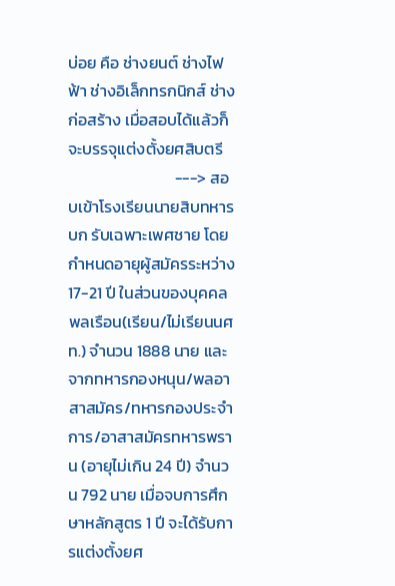บ่อย คือ ช่างยนต์ ช่างไฟฟ้า ช่างอิเล็กทรกนิกส์ ช่างก่อสร้าง เมื่อสอบได้แล้วก็จะบรรจุแต่งตั้งยศสิบตรี
                             ---> สอบเข้าโรงเรียนนายสิบทหารบก รับเฉพาะเพศชาย โดยกำหนดอายุผู้สมัครระหว่าง 17-21 ปี ในส่วนของบุคคลพลเรือน(เรียน/ไม่เรียนนศท.) จำนวน 1888 นาย และจากทหารกองหนุน/พลอาสาสมัคร/ทหารกองประจำการ/อาสาสมัครทหารพราน (อายุไม่เกิน 24 ปี) จำนวน 792 นาย เมื่อจบการศึกษาหลักสูตร 1 ปี จะได้รับการแต่งตั้งยศ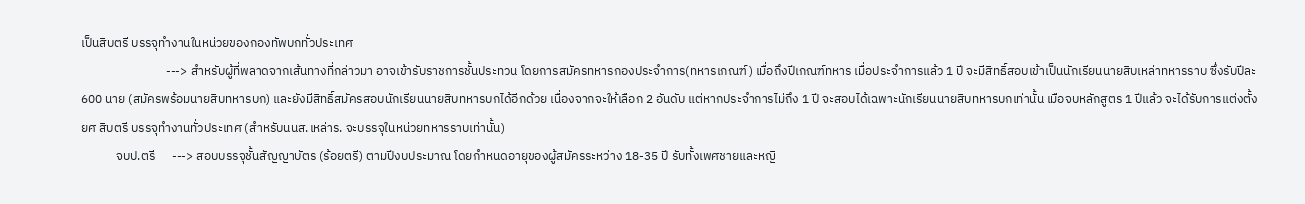เป็นสิบตรี บรรจุทำงานในหน่วยของกองทัพบกทั่วประเทศ
                              ---> สำหรับผู้ที่พลาดจากเส้นทางที่กล่าวมา อาจเข้ารับราชการชั้นประทวน โดยการสมัครทหารกองประจำการ(ทหารเกณฑ์) เมื่อถึงปีเกณฑ์ทหาร เมื่อประจำการแล้ว 1 ปี จะมีสิทธิ์สอบเข้าเป็นนักเรียนนายสิบเหล่าทหารราบ ซึ่งรับปีละ 600 นาย (สมัครพร้อมนายสิบทหารบก) และยังมีสิทธิ์สมัครสอบนักเรียนนายสิบทหารบกได้อีกด้วย เนื่องจากจะให้เลือก 2 อันดับ แต่หากประจำการไม่ถึง 1 ปี จะสอบได้เฉพาะนักเรียนนายสิบทหารบกเท่านั้น เมือจบหลักสูตร 1 ปีแล้ว จะได้รับการแต่งตั้งยศ สิบตรี บรรจุทำงานทั่วประเทศ (สำหรับนนส.เหล่าร. จะบรรจุในหน่วยทหารราบเท่านั้น)
            จบป.ตรี      ---> สอบบรรจุชั้นสัญญาบัตร (ร้อยตรี) ตามปีงบประมาณ โดยกำหนดอายุของผู้สมัครระหว่าง 18-35 ปี รับทั้งเพศชายและหญิ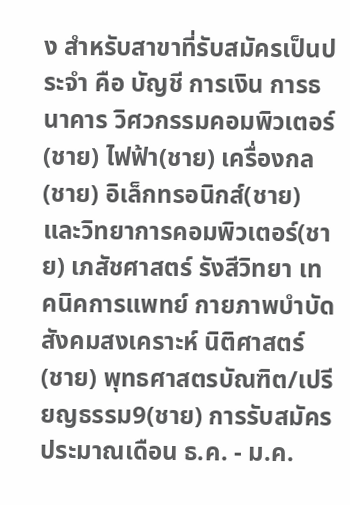ง สำหรับสาขาที่รับสมัครเป็นประจำ คือ บัญชี การเงิน การธนาคาร วิศวกรรมคอมพิวเตอร์(ชาย) ไฟฟ้า(ชาย) เครื่องกล(ชาย) อิเล็กทรอนิกส์(ชาย) และวิทยาการคอมพิวเตอร์(ชาย) เภสัชศาสตร์ รังสีวิทยา เทคนิคการแพทย์ กายภาพบำบัด สังคมสงเคราะห์ นิติศาสตร์(ชาย) พุทธศาสตรบัณฑิต/เปรียญธรรม9(ชาย) การรับสมัครประมาณเดือน ธ.ค. - ม.ค.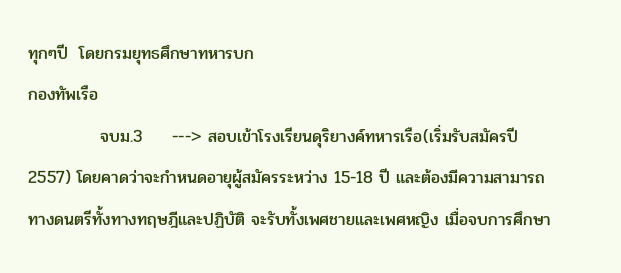ทุกๆปี  โดยกรมยุทธศึกษาทหารบก
กองทัพเรือ
            จบม.3     ---> สอบเข้าโรงเรียนดุริยางค์ทหารเรือ(เริ่มรับสมัครปี 2557) โดยคาดว่าจะกำหนดอายุผู้สมัครระหว่าง 15-18 ปี และต้องมีความสามารถทางดนตรีทั้งทางทฤษฎีและปฏิบัติ จะรับทั้งเพศชายและเพศหญิง เมื่อจบการศึกษา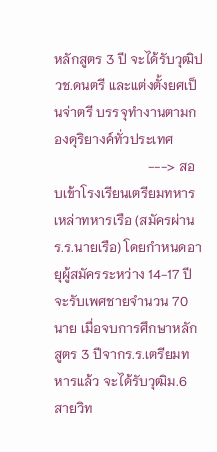หลักสูตร 3 ปี จะได้รับวุฒิปวช.ดนตรี และแต่งตั้งยศเป็นจ่าตรี บรรจุทำงานตามกองดุริยางค์ทั่วประเทศ
                            ---> สอบเข้าโรงเรียนเตรียมทหาร เหล่าทหารเรือ (สมัครผ่านร.ร.นายเรือ) โดยกำหนดอายุผู้สมัครระหว่าง 14-17 ปี จะรับเพศชายจำนวน 70 นาย เมื่อจบการศึกษาหลักสูตร 3 ปีจากร.ร.เตรียมทหารแล้ว จะได้รับวุฒิม.6 สายวิท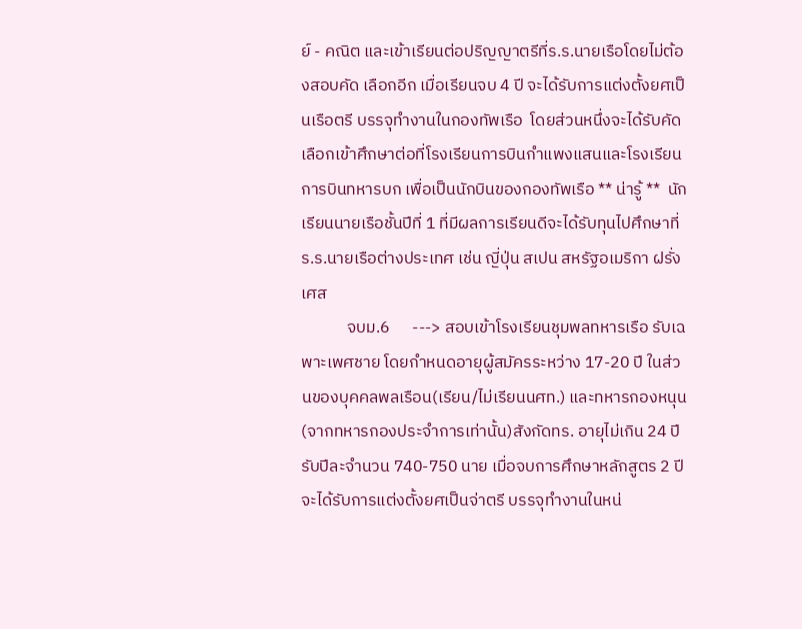ย์ - คณิต และเข้าเรียนต่อปริญญาตรีที่ร.ร.นายเรือโดยไม่ต้องสอบคัด เลือกอีก เมื่อเรียนจบ 4 ปี จะได้รับการแต่งตั้งยศเป็นเรือตรี บรรจุทำงานในกองทัพเรือ  โดยส่วนหนึ่งจะได้รับคัดเลือกเข้าศึกษาต่อที่โรงเรียนการบินกำแพงแสนและโรงเรียนการบินทหารบก เพื่อเป็นนักบินของกองทัพเรือ ** น่ารู้ **  นักเรียนนายเรือชั้นปีที่ 1 ที่มีผลการเรียนดีจะได้รับทุนไปศึกษาที่ร.ร.นายเรือต่างประเทศ เช่น ญี่ปุ่น สเปน สหรัฐอเมริกา ฝรั่งเศส
            จบม.6      ---> สอบเข้าโรงเรียนชุมพลทหารเรือ รับเฉพาะเพศชาย โดยกำหนดอายุผู้สมัครระหว่าง 17-20 ปี ในส่วนของบุคคลพลเรือน(เรียน/ไม่เรียนนศท.) และทหารกองหนุน(จากทหารกองประจำการเท่านั้น)สังกัดทร. อายุไม่เกิน 24 ปี รับปีละจำนวน 740-750 นาย เมื่อจบการศึกษาหลักสูตร 2 ปี จะได้รับการแต่งตั้งยศเป็นจ่าตรี บรรจุทำงานในหน่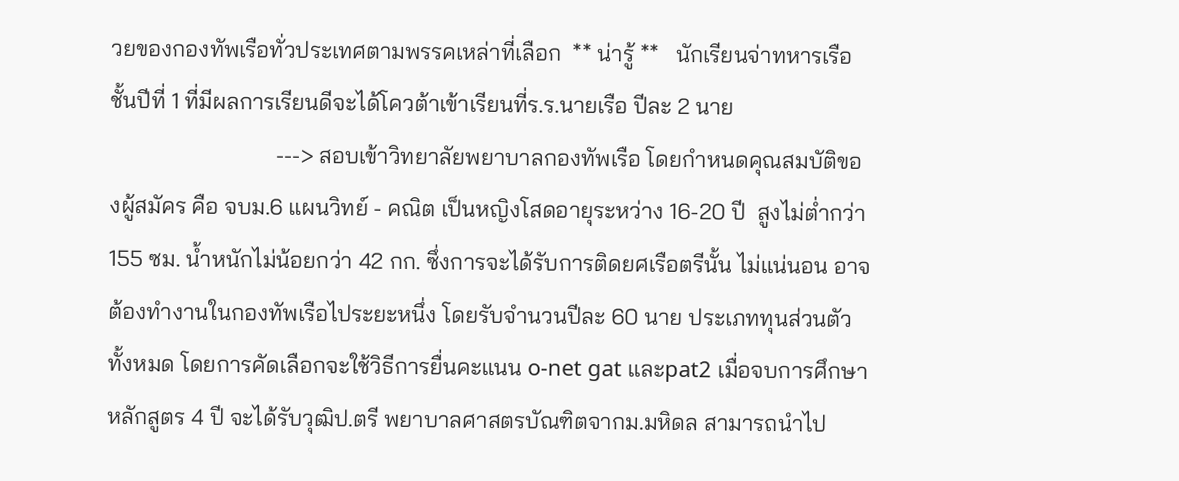วยของกองทัพเรือทั่วประเทศตามพรรคเหล่าที่เลือก  ** น่ารู้ **   นักเรียนจ่าทหารเรือชั้นปีที่ 1 ที่มีผลการเรียนดีจะได้โควต้าเข้าเรียนที่ร.ร.นายเรือ ปีละ 2 นาย
                             ---> สอบเข้าวิทยาลัยพยาบาลกองทัพเรือ โดยกำหนดคุณสมบัติของผู้สมัคร คือ จบม.6 แผนวิทย์ - คณิต เป็นหญิงโสดอายุระหว่าง 16-20 ปี  สูงไม่ต่ำกว่า 155 ซม. น้ำหนักไม่น้อยกว่า 42 กก. ซึ่งการจะได้รับการติดยศเรือตรีนั้น ไม่แน่นอน อาจต้องทำงานในกองทัพเรือไประยะหนึ่ง โดยรับจำนวนปีละ 60 นาย ประเภททุนส่วนตัวทั้งหมด โดยการคัดเลือกจะใช้วิธีการยื่นคะแนน o-net gat และpat2 เมื่อจบการศึกษาหลักสูตร 4 ปี จะได้รับวุฒิป.ตรี พยาบาลศาสตรบัณฑิตจากม.มหิดล สามารถนำไป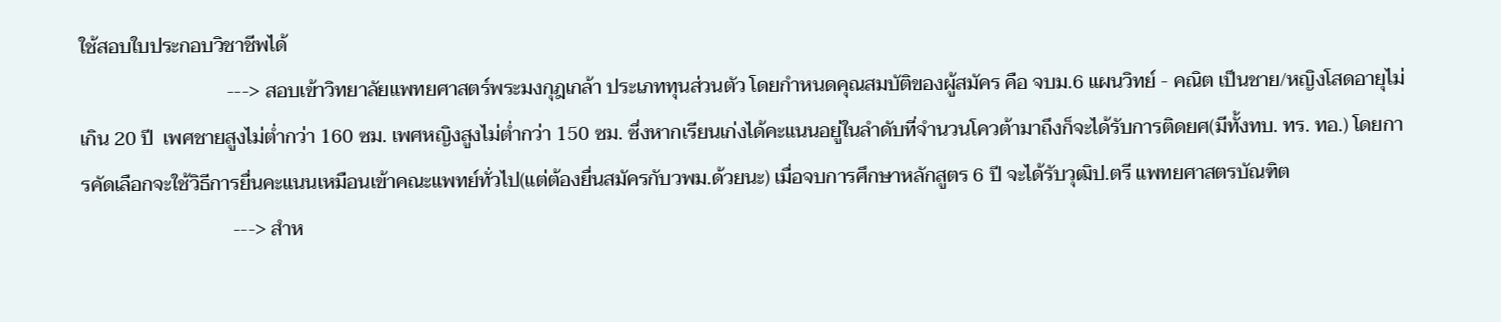ใช้สอบใบประกอบวิชาชีพได้
                              ---> สอบเข้าวิทยาลัยแพทยศาสตร์พระมงกุฎเกล้า ประเภททุนส่วนตัว โดยกำหนดคุณสมบัติของผู้สมัคร คือ จบม.6 แผนวิทย์ - คณิต เป็นชาย/หญิงโสดอายุไม่เกิน 20 ปี  เพศชายสูงไม่ต่ำกว่า 160 ซม. เพศหญิงสูงไม่ต่ำกว่า 150 ซม. ซึ่งหากเรียนเก่งได้คะแนนอยู่ในลำดับที่จำนวนโควต้ามาถึงก็จะได้รับการติดยศ(มีทั้งทบ. ทร. ทอ.) โดยการคัดเลือกจะใช้วิธีการยื่นคะแนนเหมือนเข้าคณะแพทย์ทั่วไป(แต่ต้องยื่นสมัครกับวพม.ด้วยนะ) เมื่อจบการศึกษาหลักสูตร 6 ปี จะได้รับวุฒิป.ตรี แพทยศาสตรบัณฑิต
                               ---> สำห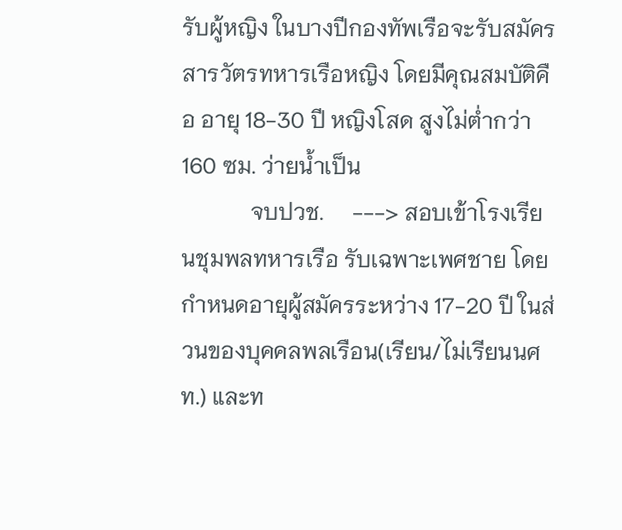รับผู้หญิง ในบางปีกองทัพเรือจะรับสมัคร สารวัตรทหารเรือหญิง โดยมีคุณสมบัติคือ อายุ 18-30 ปี หญิงโสด สูงไม่ต่ำกว่า 160 ซม. ว่ายน้ำเป็น
            จบปวช.     ---> สอบเข้าโรงเรียนชุมพลทหารเรือ รับเฉพาะเพศชาย โดยกำหนดอายุผู้สมัครระหว่าง 17-20 ปี ในส่วนของบุคคลพลเรือน(เรียน/ไม่เรียนนศท.) และท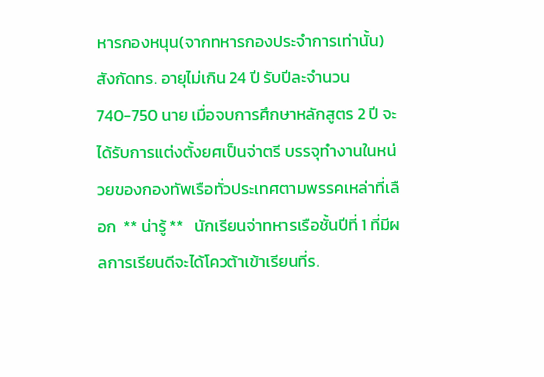หารกองหนุน(จากทหารกองประจำการเท่านั้น)สังกัดทร. อายุไม่เกิน 24 ปี รับปีละจำนวน 740-750 นาย เมื่อจบการศึกษาหลักสูตร 2 ปี จะได้รับการแต่งตั้งยศเป็นจ่าตรี บรรจุทำงานในหน่วยของกองทัพเรือทั่วประเทศตามพรรคเหล่าที่เลือก  ** น่ารู้ **   นักเรียนจ่าทหารเรือชั้นปีที่ 1 ที่มีผลการเรียนดีจะได้โควต้าเข้าเรียนที่ร.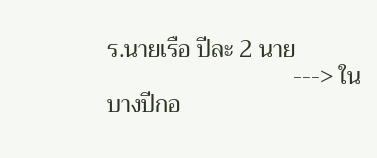ร.นายเรือ ปีละ 2 นาย
                               ---> ในบางปีกอ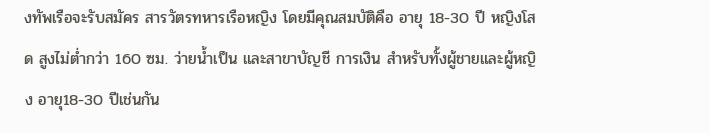งทัพเรือจะรับสมัคร สารวัตรทหารเรือหญิง โดยมีคุณสมบัติคือ อายุ 18-30 ปี หญิงโสด สูงไม่ต่ำกว่า 160 ซม. ว่ายน้ำเป็น และสาขาบัญชี การเงิน สำหรับทั้งผู้ชายและผู้หญิง อายุ18-30 ปีเช่นกัน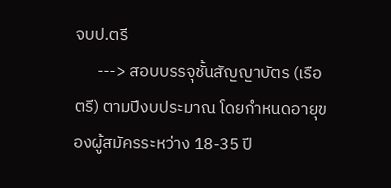จบป.ตรี
      ---> สอบบรรจุชั้นสัญญาบัตร (เรือตรี) ตามปีงบประมาณ โดยกำหนดอายุของผู้สมัครระหว่าง 18-35 ปี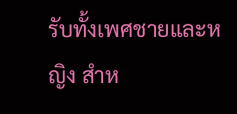รับทั้งเพศชายและหญิง สำห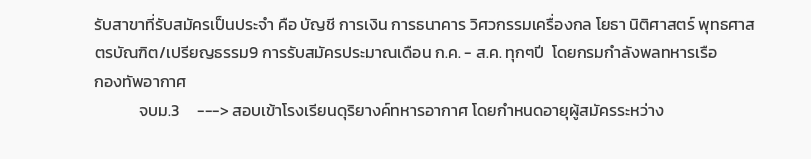รับสาขาที่รับสมัครเป็นประจำ คือ บัญชี การเงิน การธนาคาร วิศวกรรมเครื่องกล โยธา นิติศาสตร์ พุทธศาสตรบัณฑิต/เปรียญธรรม9 การรับสมัครประมาณเดือน ก.ค. - ส.ค. ทุกๆปี  โดยกรมกำลังพลทหารเรือ
กองทัพอากาศ
            จบม.3     ---> สอบเข้าโรงเรียนดุริยางค์ทหารอากาศ โดยกำหนดอายุผู้สมัครระหว่าง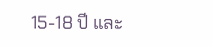15-18 ปี และ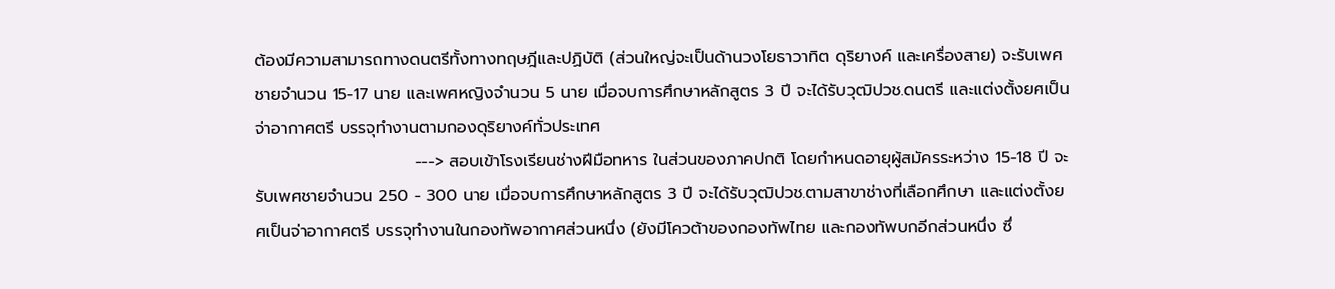ต้องมีความสามารถทางดนตรีทั้งทางทฤษฎีและปฏิบัติ (ส่วนใหญ่จะเป็นด้านวงโยธาวาทิต ดุริยางค์ และเครื่องสาย) จะรับเพศชายจำนวน 15-17 นาย และเพศหญิงจำนวน 5 นาย เมื่อจบการศึกษาหลักสูตร 3 ปี จะได้รับวุฒิปวช.ดนตรี และแต่งตั้งยศเป็นจ่าอากาศตรี บรรจุทำงานตามกองดุริยางค์ทั่วประเทศ
                           ---> สอบเข้าโรงเรียนช่างฝีมือทหาร ในส่วนของภาคปกติ โดยกำหนดอายุผู้สมัครระหว่าง 15-18 ปี จะรับเพศชายจำนวน 250 - 300 นาย เมื่อจบการศึกษาหลักสูตร 3 ปี จะได้รับวุฒิปวช.ตามสาขาช่างที่เลือกศึกษา และแต่งตั้งยศเป็นจ่าอากาศตรี บรรจุทำงานในกองทัพอากาศส่วนหนึ่ง (ยังมีโควต้าของกองทัพไทย และกองทัพบกอีกส่วนหนึ่ง ซึ่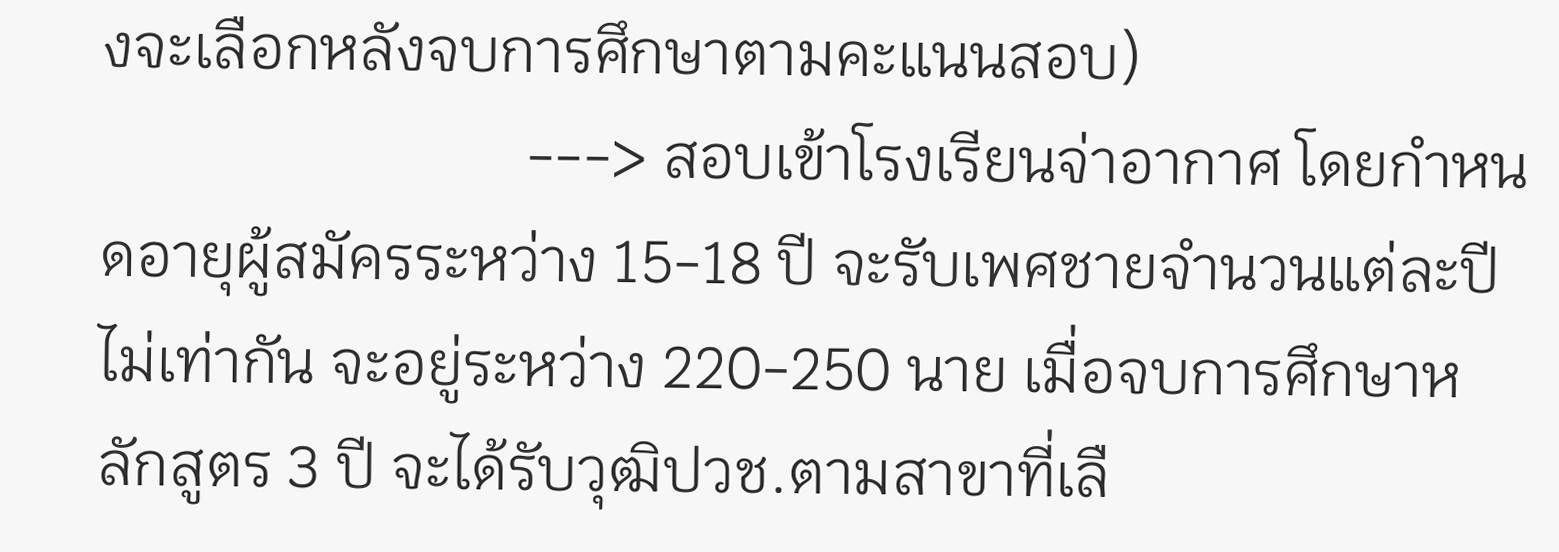งจะเลือกหลังจบการศึกษาตามคะแนนสอบ)
                            ---> สอบเข้าโรงเรียนจ่าอากาศ โดยกำหนดอายุผู้สมัครระหว่าง 15-18 ปี จะรับเพศชายจำนวนแต่ละปีไม่เท่ากัน จะอยู่ระหว่าง 220-250 นาย เมื่อจบการศึกษาหลักสูตร 3 ปี จะได้รับวุฒิปวช.ตามสาขาที่เลื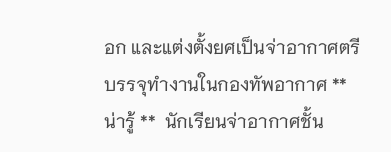อก และแต่งตั้งยศเป็นจ่าอากาศตรี บรรจุทำงานในกองทัพอากาศ ** น่ารู้ **  นักเรียนจ่าอากาศชั้น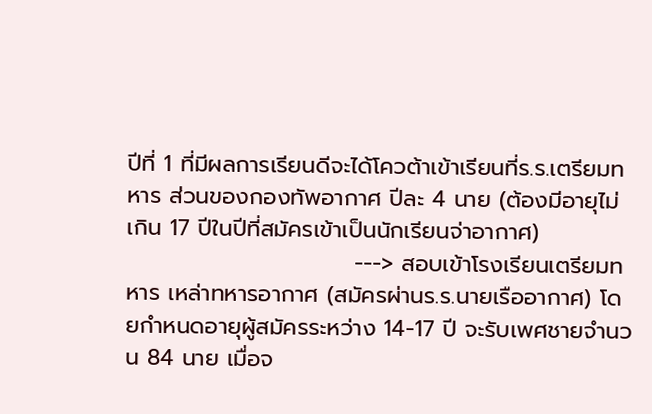ปีที่ 1 ที่มีผลการเรียนดีจะได้โควต้าเข้าเรียนที่ร.ร.เตรียมทหาร ส่วนของกองทัพอากาศ ปีละ 4 นาย (ต้องมีอายุไม่เกิน 17 ปีในปีที่สมัครเข้าเป็นนักเรียนจ่าอากาศ)
                            ---> สอบเข้าโรงเรียนเตรียมทหาร เหล่าทหารอากาศ (สมัครผ่านร.ร.นายเรืออากาศ) โดยกำหนดอายุผู้สมัครระหว่าง 14-17 ปี จะรับเพศชายจำนวน 84 นาย เมื่อจ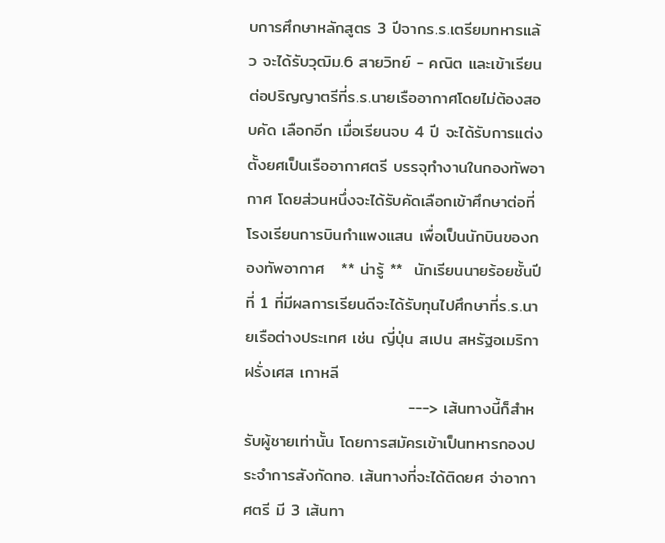บการศึกษาหลักสูตร 3 ปีจากร.ร.เตรียมทหารแล้ว จะได้รับวุฒิม.6 สายวิทย์ - คณิต และเข้าเรียนต่อปริญญาตรีที่ร.ร.นายเรืออากาศโดยไม่ต้องสอบคัด เลือกอีก เมื่อเรียนจบ 4 ปี จะได้รับการแต่งตั้งยศเป็นเรืออากาศตรี บรรจุทำงานในกองทัพอากาศ โดยส่วนหนึ่งจะได้รับคัดเลือกเข้าศึกษาต่อที่โรงเรียนการบินกำแพงแสน เพื่อเป็นนักบินของกองทัพอากาศ   ** น่ารู้ **  นักเรียนนายร้อยชั้นปีที่ 1 ที่มีผลการเรียนดีจะได้รับทุนไปศึกษาที่ร.ร.นายเรือต่างประเทศ เช่น ญี่ปุ่น สเปน สหรัฐอเมริกา ฝรั่งเศส เกาหลี
                            ---> เส้นทางนี้ก็สำหรับผู้ชายเท่านั้น โดยการสมัครเข้าเป็นทหารกองประจำการสังกัดทอ. เส้นทางที่จะได้ติดยศ จ่าอากาศตรี มี 3 เส้นทา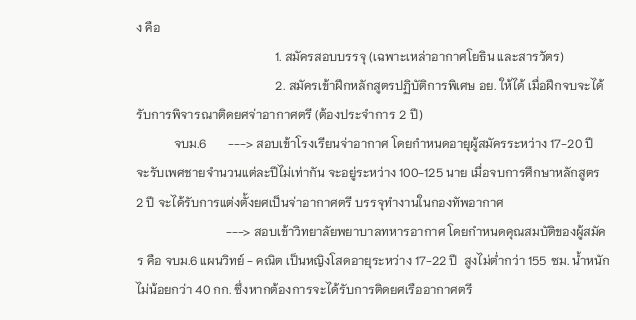ง คือ
                                             1. สมัครสอบบรรจุ (เฉพาะเหล่าอากาศโยธิน และสารวัตร)
                                             2. สมัครเข้าฝึกหลักสูตรปฏิบัติการพิเศษ อย. ให้ได้ เมื่อฝึกจบจะได้รับการพิจารณาติดยศจ่าอากาศตรี (ต้องประจำการ 2 ปี)
            จบม.6       ---> สอบเข้าโรงเรียนจ่าอากาศ โดยกำหนดอายุผู้สมัครระหว่าง 17-20 ปี จะรับเพศชายจำนวนแต่ละปีไม่เท่ากัน จะอยู่ระหว่าง 100-125 นาย เมื่อจบการศึกษาหลักสูตร 2 ปี จะได้รับการแต่งตั้งยศเป็นจ่าอากาศตรี บรรจุทำงานในกองทัพอากาศ
                             ---> สอบเข้าวิทยาลัยพยาบาลทหารอากาศ โดยกำหนดคุณสมบัติของผู้สมัคร คือ จบม.6 แผนวิทย์ - คณิต เป็นหญิงโสดอายุระหว่าง 17-22 ปี  สูงไม่ต่ำกว่า 155 ซม. น้ำหนักไม่น้อยกว่า 40 กก. ซึ่งหากต้องการจะได้รับการติดยศเรืออากาศตรี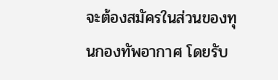จะต้องสมัครในส่วนของทุนกองทัพอากาศ โดยรับ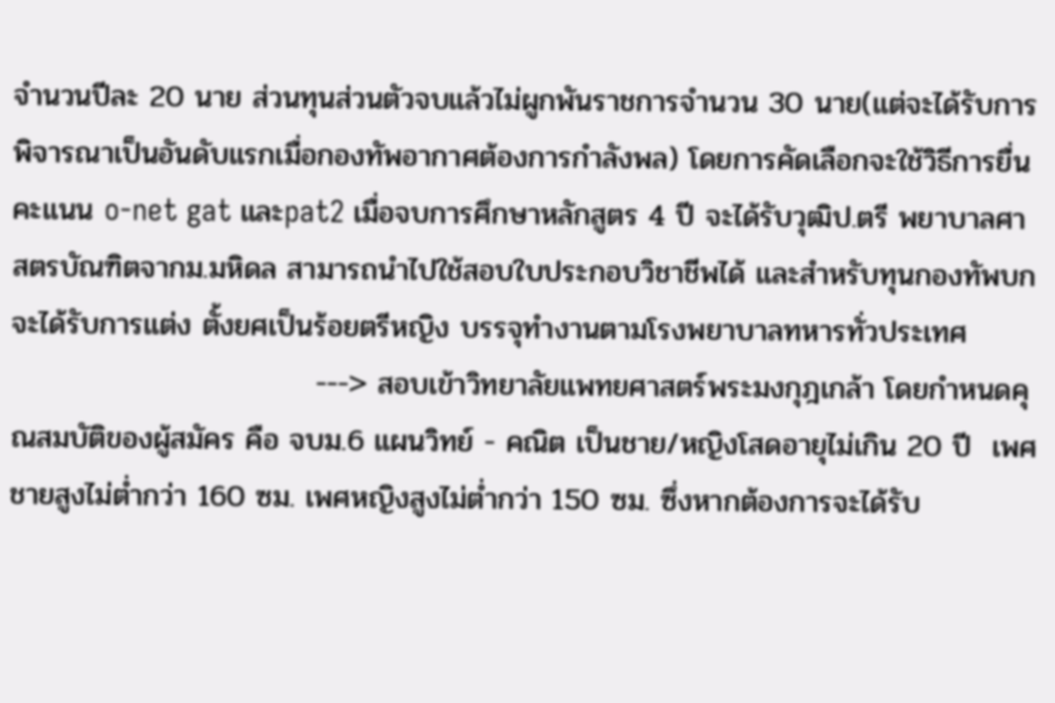จำนวนปีละ 20 นาย ส่วนทุนส่วนตัวจบแล้วไม่ผูกพันราชการจำนวน 30 นาย(แต่จะได้รับการพิจารณาเป็นอันดับแรกเมื่อกองทัพอากาศต้องการกำลังพล) โดยการคัดเลือกจะใช้วิธีการยื่นคะแนน o-net gat และpat2 เมื่อจบการศึกษาหลักสูตร 4 ปี จะได้รับวุฒิป.ตรี พยาบาลศาสตรบัณฑิตจากม.มหิดล สามารถนำไปใช้สอบใบประกอบวิชาชีพได้ และสำหรับทุนกองทัพบกจะได้รับการแต่ง ตั้งยศเป็นร้อยตรีหญิง บรรจุทำงานตามโรงพยาบาลทหารทั่วประเทศ
                             ---> สอบเข้าวิทยาลัยแพทยศาสตร์พระมงกุฎเกล้า โดยกำหนดคุณสมบัติของผู้สมัคร คือ จบม.6 แผนวิทย์ - คณิต เป็นชาย/หญิงโสดอายุไม่เกิน 20 ปี  เพศชายสูงไม่ต่ำกว่า 160 ซม. เพศหญิงสูงไม่ต่ำกว่า 150 ซม. ซึ่งหากต้องการจะได้รับ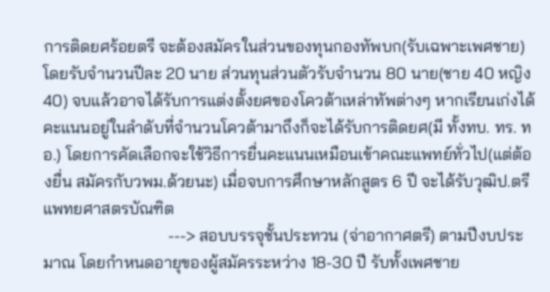การติดยศร้อยตรี จะต้องสมัครในส่วนของทุนกองทัพบก(รับเฉพาะเพศชาย) โดยรับจำนวนปีละ 20 นาย ส่วนทุนส่วนตัวรับจำนวน 80 นาย(ชาย 40 หญิง 40) จบแล้วอาจได้รับการแต่งตั้งยศของโควต้าเหล่าทัพต่างๆ หากเรียนเก่งได้คะแนนอยู่ในลำดับที่จำนวนโควต้ามาถึงก็จะได้รับการติดยศ(มี ทั้งทบ. ทร. ทอ.) โดยการคัดเลือกจะใช้วิธีการยื่นคะแนนเหมือนเข้าคณะแพทย์ทั่วไป(แต่ต้องยื่น สมัครกับวพม.ด้วยนะ) เมื่อจบการศึกษาหลักสูตร 6 ปี จะได้รับวุฒิป.ตรี แพทยศาสตรบัณฑิต
                              ---> สอบบรรจุชั้นประทวน (จ่าอากาศตรี) ตามปีงบประมาณ โดยกำหนดอายุของผู้สมัครระหว่าง 18-30 ปี รับทั้งเพศชาย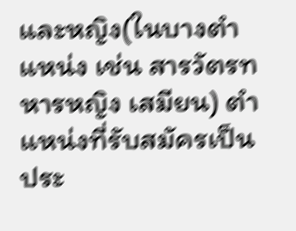และหญิง(ในบางตำแหน่ง เช่น สารวัตรทหารหญิง เสมียน) ตำแหน่งที่รับสมัครเป็นประ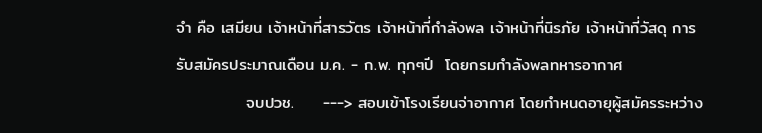จำ คือ เสมียน เจ้าหน้าที่สารวัตร เจ้าหน้าที่กำลังพล เจ้าหน้าที่นิรภัย เจ้าหน้าที่วัสดุ การรับสมัครประมาณเดือน ม.ค. - ก.พ. ทุกๆปี  โดยกรมกำลังพลทหารอากาศ
            จบปวช.     ---> สอบเข้าโรงเรียนจ่าอากาศ โดยกำหนดอายุผู้สมัครระหว่าง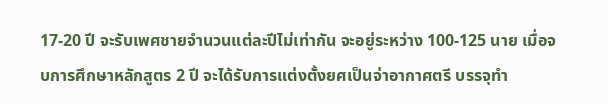17-20 ปี จะรับเพศชายจำนวนแต่ละปีไม่เท่ากัน จะอยู่ระหว่าง 100-125 นาย เมื่อจบการศึกษาหลักสูตร 2 ปี จะได้รับการแต่งตั้งยศเป็นจ่าอากาศตรี บรรจุทำ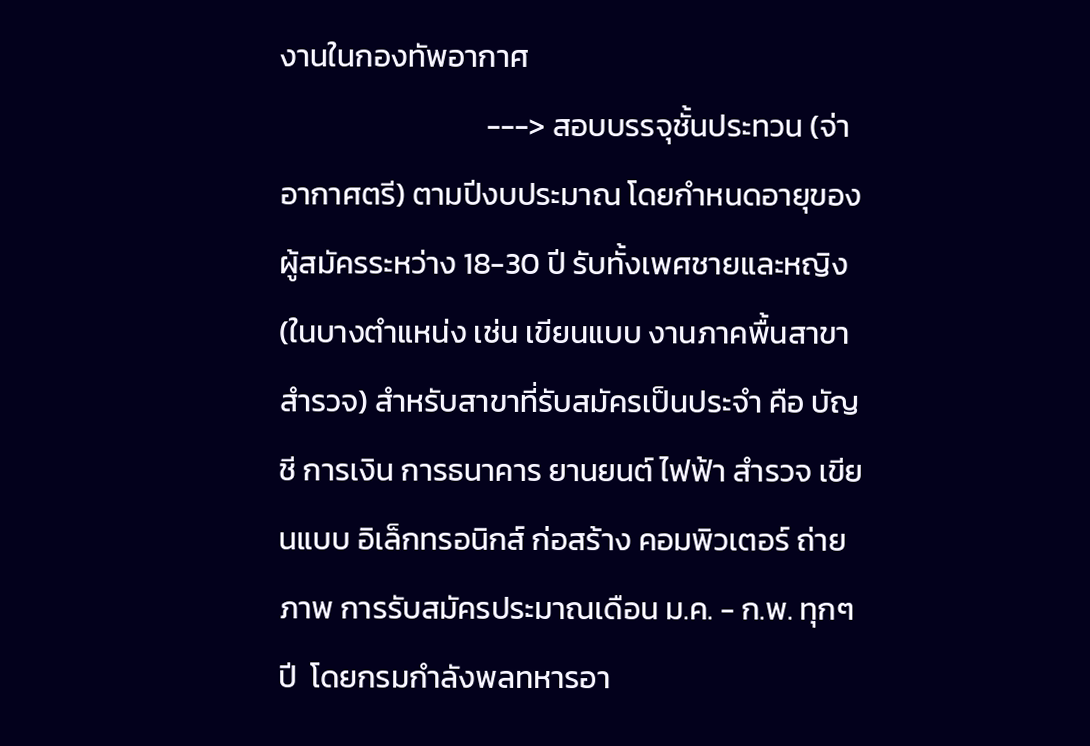งานในกองทัพอากาศ
                              ---> สอบบรรจุชั้นประทวน (จ่าอากาศตรี) ตามปีงบประมาณ โดยกำหนดอายุของผู้สมัครระหว่าง 18-30 ปี รับทั้งเพศชายและหญิง(ในบางตำแหน่ง เช่น เขียนแบบ งานภาคพื้นสาขาสำรวจ) สำหรับสาขาที่รับสมัครเป็นประจำ คือ บัญชี การเงิน การธนาคาร ยานยนต์ ไฟฟ้า สำรวจ เขียนแบบ อิเล็กทรอนิกส์ ก่อสร้าง คอมพิวเตอร์ ถ่ายภาพ การรับสมัครประมาณเดือน ม.ค. - ก.พ. ทุกๆปี  โดยกรมกำลังพลทหารอา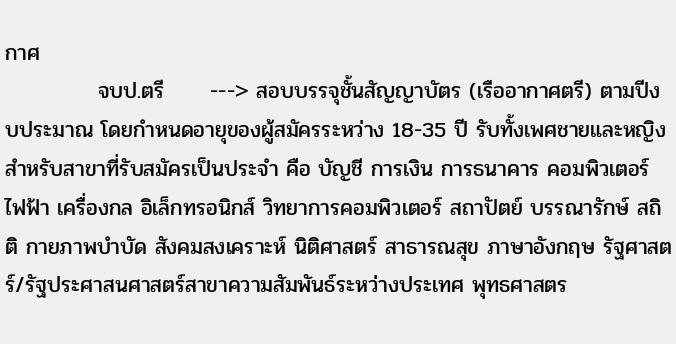กาศ
            จบป.ตรี      ---> สอบบรรจุชั้นสัญญาบัตร (เรืออากาศตรี) ตามปีงบประมาณ โดยกำหนดอายุของผู้สมัครระหว่าง 18-35 ปี รับทั้งเพศชายและหญิง สำหรับสาขาที่รับสมัครเป็นประจำ คือ บัญชี การเงิน การธนาคาร คอมพิวเตอร์ ไฟฟ้า เครื่องกล อิเล็กทรอนิกส์ วิทยาการคอมพิวเตอร์ สถาปัตย์ บรรณารักษ์ สถิติ กายภาพบำบัด สังคมสงเคราะห์ นิติศาสตร์ สาธารณสุข ภาษาอังกฤษ รัฐศาสตร์/รัฐประศาสนศาสตร์สาขาความสัมพันธ์ระหว่างประเทศ พุทธศาสตร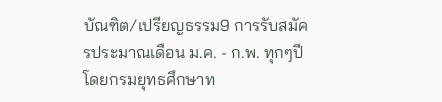บัณฑิต/เปรียญธรรม9 การรับสมัครประมาณเดือน ม.ค. - ก.พ. ทุกๆปี  โดยกรมยุทธศึกษาท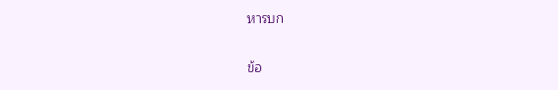หารบก

ข้อ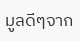มูลดีๆจาก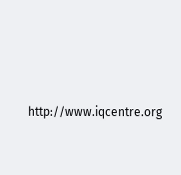http://www.iqcentre.org